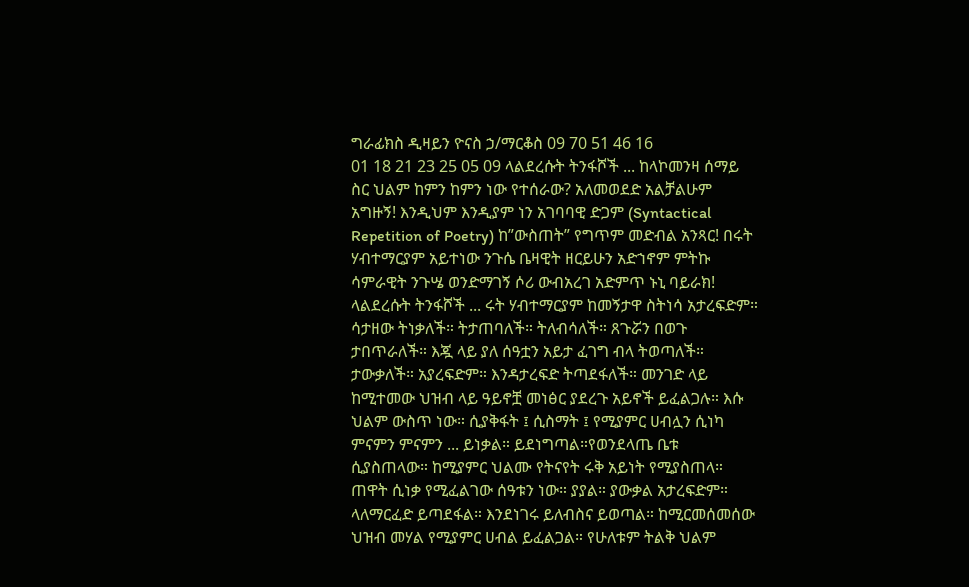ግራፊክስ ዲዛይን ዮናስ ኃ/ማርቆስ 09 70 51 46 16
01 18 21 23 25 05 09 ላልደረሱት ትንፋሾች ... ከላኮመንዛ ሰማይ ስር ህልም ከምን ከምን ነው የተሰራው? አለመወደድ አልቻልሁም አግዙኝ! እንዲህም እንዲያም ነን አገባባዊ ድጋም (Syntactical Repetition of Poetry) ከ”ውስጠት” የግጥም መድብል አንጻር! በሩት ሃብተማርያም አይተነው ንጉሴ ቤዛዊት ዘርይሁን አድኀኖም ምትኩ ሳምራዊት ንጉሤ ወንድማገኝ ሶሪ ውብአረገ አድምጥ ኑኒ ባይራክ!
ላልደረሱት ትንፋሾች ... ሩት ሃብተማርያም ከመኝታዋ ስትነሳ አታረፍድም። ሳታዘው ትነቃለች። ትታጠባለች። ትለብሳለች። ጸጉሯን በወጉ ታበጥራለች። እጇ ላይ ያለ ሰዓቷን አይታ ፈገግ ብላ ትወጣለች። ታውቃለች። አያረፍድም። እንዳታረፍድ ትጣደፋለች። መንገድ ላይ ከሚተመው ህዝብ ላይ ዓይኖቿ መነፅር ያደረጉ አይኖች ይፈልጋሉ። እሱ ህልም ውስጥ ነው። ሲያቅፋት ፤ ሲስማት ፤ የሚያምር ሀብሏን ሲነካ ምናምን ምናምን ... ይነቃል። ይደነግጣል።የወንደላጤ ቤቱ ሲያስጠላው። ከሚያምር ህልሙ የትናየት ሩቅ አይነት የሚያስጠላ። ጠዋት ሲነቃ የሚፈልገው ሰዓቱን ነው። ያያል። ያውቃል አታረፍድም። ላለማርፈድ ይጣደፋል። እንደነገሩ ይለብስና ይወጣል። ከሚርመሰመሰው ህዝብ መሃል የሚያምር ሀብል ይፈልጋል። የሁለቱም ትልቅ ህልም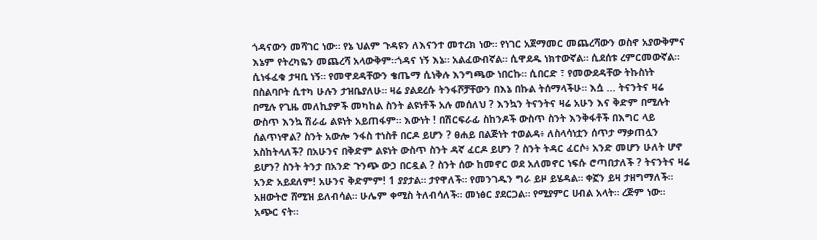ጎዳናውን መሻገር ነው። የኔ ህልም ጉዳዩን ለእናንተ መተረክ ነው። የነገር አጀማመር መጨረሻውን ወስኖ አያውቅምና እኔም የትረካዬን መጨረሻ አላውቅም።ጎዳና ነኝ እኔ። አልፈውብኛል። ሲዋደዱ ነክተውኛል። ሲደሰቱ ረምርመውኛል። ሲነፋፈቁ ታዛቢ ነኝ። የመዋደዳቸውን ቄጤማ ሲነቅሉ እንግጫው ነበርኩ። ሲበርድ ፣ የመውደዳቸው ትኩስነት በስልባቦት ሲተካ ሁሉን ታዝቤያለሁ። ዛሬ ያልደረሱ ትንፋሾቻቸውን በእኔ በኩል ትሰማላችሁ። እሷ ... ትናንትና ዛሬ በሚሉ የጊዜ መለኪያዎች መካከል ስንት ልዩነቶች አሉ መሰለህ ? እንኳን ትናንትና ዛሬ አሁን እና ቅድም በሚሉት ውስጥ እንኳ ሽራፊ ልዩነት አይጠፋም። እውነት ! በሽርፍራፊ ስከንዶች ውስጥ ስንት እንቅፋቶች በእግር ላይ ሰልጥነዋል? ስንት አውሎ ንፋስ ተነስቶ በርዶ ይሆን ? ፀሐይ በልጅነት ተወልዳ፥ ለስላሳነቷን ሰጥታ ማቃጠሏን አስከትላለች? በአሁንና በቅድም ልዩነት ውስጥ ስንት ዳኛ ፈርዶ ይሆን ? ስንት ትዳር ፈርሶ፥ አንድ መሆን ሁለት ሆኖ ይሆን? ስንት ትንታ በአንድ ጉንጭ ውኃ በርዷል ? ስንት ሰው ከመኖር ወደ አለመኖር ነፍሱ ሮጣበታለች ? ትናንትና ዛሬ አንድ አይደለም! አሁንና ቅድምም! 1 ያያታል። ታየዋለች። የመንገዱን ግራ ይዞ ይሄዳል። ቀኟን ይዛ ታዘግማለች። አዘውትሮ ሸሚዝ ይለብሳል። ሁሌም ቀሚስ ትለብሳለች። መነፅር ያደርጋል። የሚያምር ሀብል አላት። ረጅም ነው። አጭር ናት።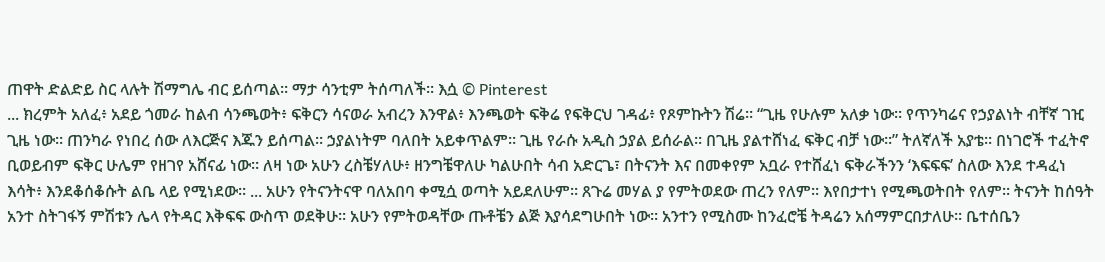ጠዋት ድልድይ ስር ላሉት ሽማግሌ ብር ይሰጣል። ማታ ሳንቲም ትሰጣለች። እሷ © Pinterest
... ክረምት አለፈ፥ አደይ ጎመራ ከልብ ሳንጫወት፥ ፍቅርን ሳናወራ አብረን እንዋል፥ እንጫወት ፍቅሬ የፍቅርህ ገዳፊ፥ የጾምኩትን ሽሬ። “ጊዜ የሁሉም አለቃ ነው። የጥንካሬና የኃያልነት ብቸኛ ገዢ ጊዜ ነው። ጠንካራ የነበረ ሰው ለእርጅና እጁን ይሰጣል። ኃያልነትም ባለበት አይቀጥልም። ጊዜ የራሱ አዲስ ኃያል ይሰራል። በጊዜ ያልተሸነፈ ፍቅር ብቻ ነው።” ትለኛለች አያቴ። በነገሮች ተፈትኖ ቢወይብም ፍቅር ሁሌም የዘገየ አሸናፊ ነው። ለዛ ነው አሁን ረስቼሃለሁ፥ ዘንግቼዋለሁ ካልሁበት ሳብ አድርጌ፣ በትናንት እና በመቀየም አቧራ የተሸፈነ ፍቅራችንን ‘እፍፍፍ’ ስለው እንደ ተዳፈነ እሳት፥ እንደቆሰቆሱት ልቤ ላይ የሚነደው። ... አሁን የትናንትናዋ ባለአበባ ቀሚሷ ወጣት አይደለሁም። ጸጉሬ መሃል ያ የምትወደው ጠረን የለም። እየበታተነ የሚጫወትበት የለም። ትናንት ከሰዓት አንተ ስትገፋኝ ምሽቱን ሌላ የትዳር እቅፍፍ ውስጥ ወደቅሁ። አሁን የምትወዳቸው ጡቶቼን ልጅ እያሳደግሁበት ነው። አንተን የሚስሙ ከንፈሮቼ ትዳሬን አሰማምርበታለሁ። ቤተሰቤን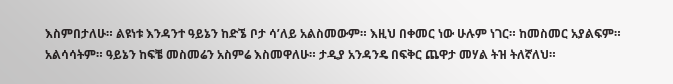እስምበታለሁ። ልዩነቱ እንዳንተ ዓይኔን ከድኜ ቦታ ሳ’ለይ አልስመውም። እዚህ በቀመር ነው ሁሉም ነገር። ከመስመር አያልፍም። አልሳሳትም። ዓይኔን ከፍቼ መስመሬን አስምሬ እስመዋለሁ። ታዲያ አንዳንዴ በፍቅር ጨዋታ መሃል ትዝ ትለኛለህ።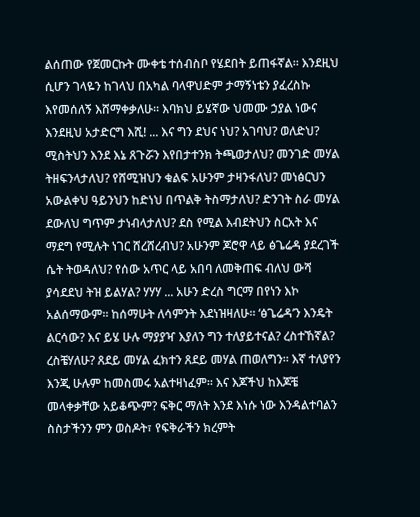ልሰጠው የጀመርኩት ሙቀቴ ተሰብስቦ የሄደበት ይጠፋኛል። እንደዚህ ሲሆን ገላዬን ከገላህ በአካል ባላዋህድም ታማኝነቴን ያፈረስኩ እየመሰለኝ እሸማቀቃለሁ። እባክህ ይሄኛው ህመሙ ኃያል ነውና እንደዚህ አታድርግ እሺ! ... እና ግን ደህና ነህ? አገባህ? ወለድህ? ሚስትህን እንደ እኔ ጸጉሯን እየበታተንክ ትጫወታለህ? መንገድ መሃል ትዘፍንላታለህ? የሸሚዝህን ቁልፍ አሁንም ታዛንፋለህ? መነፅርህን አውልቀህ ዓይንህን ከድነህ በጥልቅ ትስማታለህ? ድንገት ስራ መሃል ደውለህ ግጥም ታነብላታለህ? ደስ የሚል እብደትህን ስርአት እና ማደግ የሚሉት ነገር ሸረሸረብህ? አሁንም ጆሮዋ ላይ ፅጌሬዳ ያደረገች ሴት ትወዳለህ? የሰው አጥር ላይ አበባ ለመቅጠፍ ብለህ ውሻ ያሳደደህ ትዝ ይልሃል? ሃሃሃ ... አሁን ድረስ ግርማ በየነን እኮ አልሰማውም። ከሰማሁት ለሳምንት እደነዝዛለሁ። ‘ፅጌሬዳ’ን እንዴት ልርሳው? እና ይሄ ሁሉ ማያያዣ እያለን ግን ተለያይተናል? ረስተኸኛል? ረስቼሃለሁ? ጸደይ መሃል ፈክተን ጸደይ መሃል ጠወለግን። እኛ ተለያየን እንጂ ሁሉም ከመስመሩ አልተዛነፈም። እና እጆችህ ከእጆቼ መላቀቃቸው አይቆጭም? ፍቅር ማለት እንደ እነሱ ነው እንዳልተባልን ስስታችንን ምን ወስዶት፣ የፍቅራችን ክረምት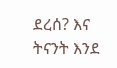ደረሰ? እና ትናንት እንደ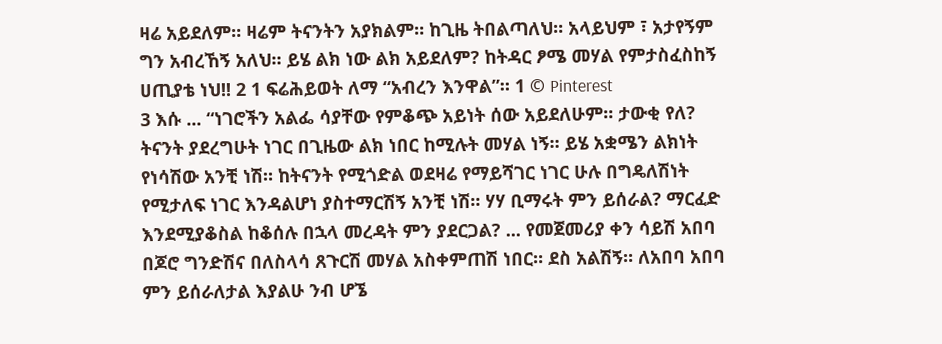ዛሬ አይደለም። ዛሬም ትናንትን አያክልም። ከጊዜ ትበልጣለህ። አላይህም ፣ አታየኝም ግን አብረኸኝ አለህ። ይሄ ልክ ነው ልክ አይደለም? ከትዳር ፆሜ መሃል የምታስፈስከኝ ሀጢያቴ ነህ!! 2 1 ፍሬሕይወት ለማ “አብረን እንዋል”። 1 © Pinterest
3 እሱ ... “ነገሮችን አልፌ ሳያቸው የምቆጭ አይነት ሰው አይደለሁም። ታውቂ የለ? ትናንት ያደረግሁት ነገር በጊዜው ልክ ነበር ከሚሉት መሃል ነኝ። ይሄ አቋሜን ልክነት የነሳሽው አንቺ ነሽ። ከትናንት የሚጎድል ወደዛሬ የማይሻገር ነገር ሁሉ በግዴለሽነት የሚታለፍ ነገር እንዳልሆነ ያስተማርሽኝ አንቺ ነሽ። ሃሃ ቢማሩት ምን ይሰራል? ማርፈድ እንደሚያቆስል ከቆሰሉ በኋላ መረዳት ምን ያደርጋል? ... የመጀመሪያ ቀን ሳይሽ አበባ በጆሮ ግንድሽና በለስላሳ ጸጉርሽ መሃል አስቀምጠሽ ነበር። ደስ አልሽኝ። ለአበባ አበባ ምን ይሰራለታል እያልሁ ንብ ሆኜ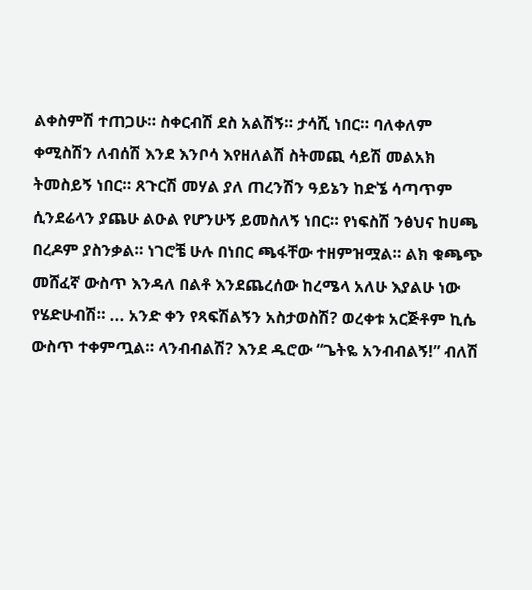ልቀስምሽ ተጠጋሁ። ስቀርብሽ ደስ አልሽኝ። ታሳሺ ነበር። ባለቀለም ቀሚስሽን ለብሰሽ እንደ እንቦሳ እየዘለልሽ ስትመጪ ሳይሽ መልአክ ትመስይኝ ነበር። ጸጉርሽ መሃል ያለ ጠረንሽን ዓይኔን ከድኜ ሳጣጥም ሲንደሬላን ያጨሁ ልዑል የሆንሁኝ ይመስለኝ ነበር። የነፍስሽ ንፅህና ከሀጫ በረዶም ያስንቃል። ነገሮቼ ሁሉ በነበር ጫፋቸው ተዘምዝሟል። ልክ ቁጫጭ መሸፈኛ ውስጥ እንዳለ በልቶ እንደጨረሰው ከረሜላ አለሁ እያልሁ ነው የሄድሁብሽ። ... አንድ ቀን የጻፍሽልኝን አስታወስሽ? ወረቀቱ አርጅቶም ኪሴ ውስጥ ተቀምጧል። ላንብብልሽ? እንደ ዱሮው “ጌትዬ አንብብልኝ!” ብለሽ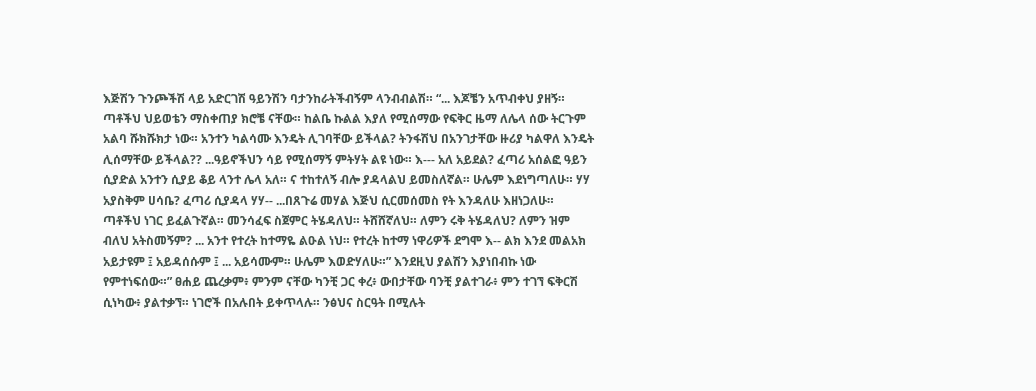እጅሽን ጉንጮችሽ ላይ አድርገሽ ዓይንሽን ባታንከራትችብኝም ላንብብልሽ። “... እጆቼን አጥብቀህ ያዘኝ። ጣቶችህ ህይወቴን ማስቀጠያ ክሮቼ ናቸው። ከልቤ ኩልል እያለ የሚሰማው የፍቅር ዜማ ለሌላ ሰው ትርጉም አልባ ሹክሹክታ ነው። አንተን ካልሳሙ እንዴት ሊገባቸው ይችላል? ትንፋሽህ በአንገታቸው ዙሪያ ካልዋለ እንዴት ሊሰማቸው ይችላል?? ...ዓይኖችህን ሳይ የሚሰማኝ ምትሃት ልዩ ነው። እ--- አለ አይደል? ፈጣሪ አሰልፎ ዓይን ሲያድል አንተን ሲያይ ቆይ ላንተ ሌላ አለ። ና ተከተለኝ ብሎ ያዳላልህ ይመስለኛል። ሁሌም እደነግጣለሁ። ሃሃ አያስቅም ሀሳቤ? ፈጣሪ ሲያዳላ ሃሃ-- ...በጸጉሬ መሃል እጅህ ሲርመሰመስ የት እንዳለሁ እዘነጋለሁ። ጣቶችህ ነገር ይፈልጉኛል። መንሳፈፍ ስጀምር ትሄዳለህ። ትሸሸኛለህ። ለምን ሩቅ ትሄዳለህ? ለምን ዝም ብለህ አትስመኝም? ... አንተ የተረት ከተማዬ ልዑል ነህ። የተረት ከተማ ነዋሪዎች ደግሞ እ-- ልክ እንደ መልአክ አይታዩም ፤ አይዳሰሱም ፤ ... አይሳሙም። ሁሌም እወድሃለሁ።” እንደዚህ ያልሽን እያነበብኩ ነው የምተነፍሰው።” ፀሐይ ጨረቃም፥ ምንም ናቸው ካንቺ ጋር ቀረ፥ ውበታቸው ባንቺ ያልተገራ፥ ምን ተገኘ ፍቅርሽ ሲነካው፥ ያልተቃኘ። ነገሮች በአሉበት ይቀጥላሉ። ንፅህና ስርዓት በሚሉት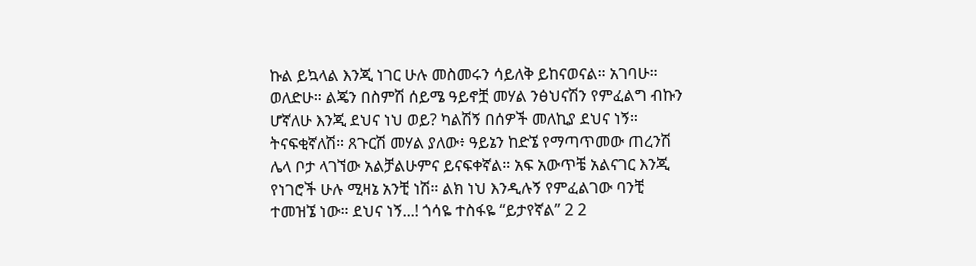ኩል ይኳላል እንጂ ነገር ሁሉ መስመሩን ሳይለቅ ይከናወናል። አገባሁ። ወለድሁ። ልጄን በስምሽ ሰይሜ ዓይኖቿ መሃል ንፅህናሽን የምፈልግ ብኩን ሆኛለሁ እንጂ ደህና ነህ ወይ? ካልሽኝ በሰዎች መለኪያ ደህና ነኝ። ትናፍቂኛለሽ። ጸጉርሽ መሃል ያለው፥ ዓይኔን ከድኜ የማጣጥመው ጠረንሽ ሌላ ቦታ ላገኘው አልቻልሁምና ይናፍቀኛል። አፍ አውጥቼ አልናገር እንጂ የነገሮች ሁሉ ሚዛኔ አንቺ ነሽ። ልክ ነህ እንዲሉኝ የምፈልገው ባንቺ ተመዝኜ ነው። ደህና ነኝ...! ጎሳዬ ተስፋዬ “ይታየኛል” 2 2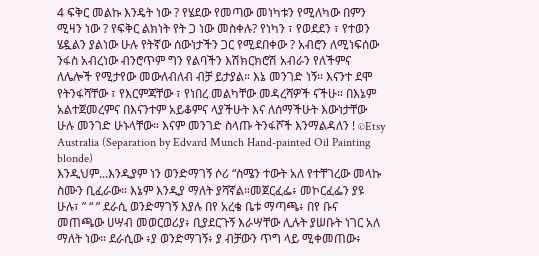4 ፍቅር መልኩ እንዴት ነው ? የሄደው የመጣው መነካቱን የሚለካው በምን ሚዛን ነው ? የፍቅር ልክነት የት ጋ ነው መስቀሉ? የነካን ፣ የወደደን ፣ የተወን ሄዷልን ያልነው ሁሉ የትኛው ሰውነታችን ጋር የሚደበቀው ? አብሮን ለሚነፍሰው ንፋስ አብረነው ብንሮጥም ግን የልባችን እሽክርክሮሽ አብራን የለችምና ለሌሎች የሚታየው መውለብለብ ብቻ ይታያል። እኔ መንገድ ነኝ። እናንተ ደሞ የትንፋሻቸው ፣ የእርምጃቸው ፣ የነበረ መልካቸው መዳረሻዎች ናችሁ። በእኔም አልተጀመረምና በእናንተም አይቆምና ላያችሁት እና ለሰማችሁት እውነታቸው ሁሉ መንገድ ሁኑላቸው። እናም መንገድ ስላጡ ትንፋሾች እንማልዳለን ! ©Etsy Australia (Separation by Edvard Munch Hand-painted Oil Painting blonde)
እንዲህም...እንዲያም ነን ወንድማገኝ ሶሪ “ስሜን ተውት አለ የተቸገረው መላኩ ስሙን ቢፈራው። እኔም እንዲያ ማለት ያሻኛል።መጀርፈፌ፥ መኮርፈፌን ያዩ ሁሉ፣ ” “ ” ደራሲ ወንድማገኝ እያሉ በየ አረቄ ቤቱ ማጣጫ፥ በየ ቡና መጠጫው ሀሣብ መወርወሪያ፥ ቢያደርጉኝ እራሣቸው ሊሉት ያሠቡት ነገር አለ ማለት ነው። ደራሲው ፥ያ ወንድማገኝ፥ ያ ብቻውን ጥግ ላይ ሚቀመጠው፥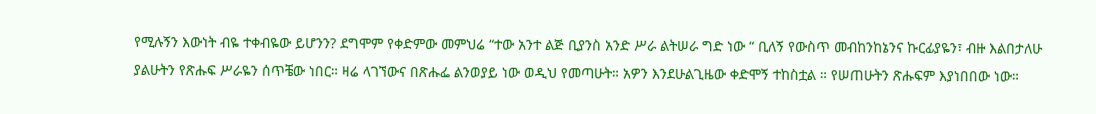የሚሉኝን እውነት ብዬ ተቀብዬው ይሆንን? ደግሞም የቀድምው መምህሬ “ተው አንተ ልጅ ቢያንስ አንድ ሥራ ልትሠራ ግድ ነው “ ቢለኝ የውስጥ መብከንከኔንና ኩርፊያዬን፣ ብዙ እልበታለሁ ያልሁትን የጽሑፍ ሥራዬን ሰጥቼው ነበር። ዛሬ ላገኘውና በጽሑፌ ልንወያይ ነው ወዲህ የመጣሁት። አዎን እንደሁልጊዜው ቀድሞኝ ተከስቷል ። የሠጠሁትን ጽሑፍም እያነበበው ነው።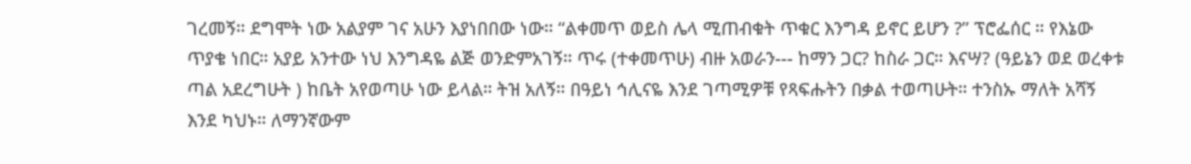ገረመኝ። ደግሞት ነው አልያም ገና አሁን እያነበበው ነው። “ልቀመጥ ወይስ ሌላ ሚጠብቁት ጥቁር እንግዳ ይኖር ይሆን ?” ፕሮፌሰር ። የእኔው ጥያቄ ነበር። አያይ አንተው ነህ እንግዳዬ ልጅ ወንድምአገኝ። ጥሩ (ተቀመጥሁ) ብዙ አወራን--- ከማን ጋር? ከስራ ጋር። እናሣ? (ዓይኔን ወደ ወረቀቱ ጣል አደረግሁት ) ከቤት አየወጣሁ ነው ይላል። ትዝ አለኝ። በዓይነ ኅሊናዬ እንደ ገጣሚዎቹ የጻፍሑትን በቃል ተወጣሁት። ተንስኡ ማለት አሻኝ እንደ ካህኑ። ለማንኛውም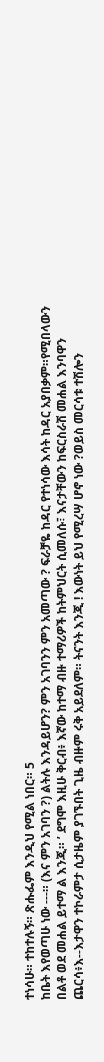ተነሳሁ። ተከተሉኝ። ጽሑፌም እንዲህ የሚል ነበር። 5
ከቤት እየወጣሁ ነው ---። (እና ምን አገባን ?) ልትሉ እንዳይሆን? ምን አገባንን ምን አመጣው ? ፍራቻዬ ከዳር የተነሳው እሳት ከዳር አያበቃም።የሚበላውን በልቶ ወደ መሐል ይተማ ል እንጂ። ’ ደግሞ እዚሁ ቅርብ፥ እኛው ከተማ ብዙ ተማሪዎች ከትምህርት ሲመለሱ፣ እናታቸውን ከፍርስራሽ መሐል እንባዋን ጨርሳ፥እ--እታዋን ተኮራምታ ሲታዜም ያገኙበት ጊዜ ብዙም ሩቅ አይደለም። ትናንት እንጂ ! እውነት ይህ የሚረሣ ሆኖ ነው ?ወይስ መርሳቱ ተሽሎን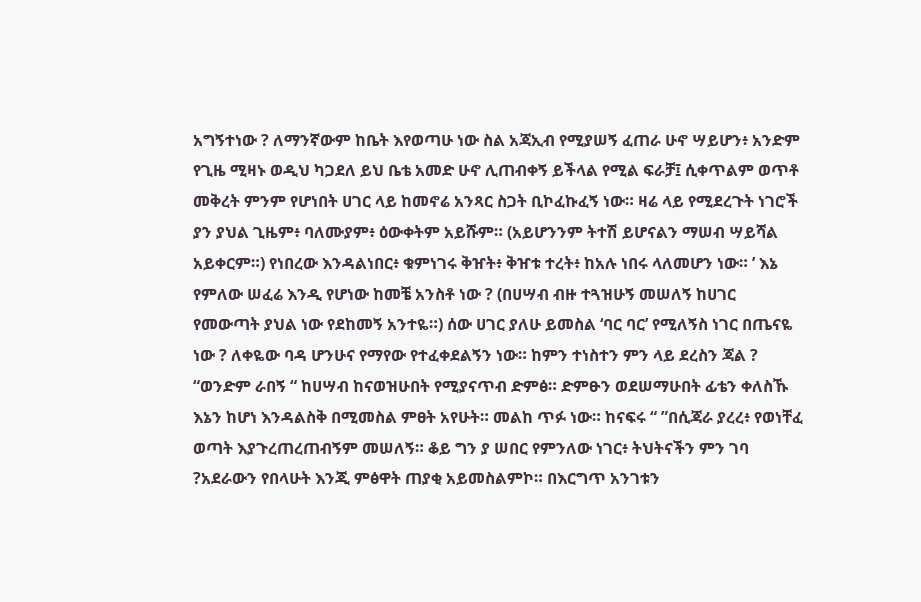አግኝተነው ? ለማንኛውም ከቤት እየወጣሁ ነው ስል አጃኢብ የሚያሠኝ ፈጠራ ሁኖ ሣይሆን፥ አንድም የጊዜ ሚዛኑ ወዲህ ካጋደለ ይህ ቤቴ አመድ ሁኖ ሊጠብቀኝ ይችላል የሚል ፍራቻ፤ ሲቀጥልም ወጥቶ መቅረት ምንም የሆነበት ሀገር ላይ ከመኖሬ አንጻር ስጋት ቢኮፈኩፈኝ ነው። ዛሬ ላይ የሚደረጉት ነገሮች ያን ያህል ጊዜም፥ ባለሙያም፥ ዕውቀትም አይሹም። (አይሆንንም ትተሽ ይሆናልን ማሠብ ሣይሻል አይቀርም።) የነበረው እንዳልነበር፥ ቁምነገሩ ቅዠት፥ ቅዠቱ ተረት፥ ከአሉ ነበሩ ላለመሆን ነው። ’ እኔ የምለው ሠፈሬ እንዲ የሆነው ከመቼ አንስቶ ነው ? (በሀሣብ ብዙ ተጓዝሁኝ መሠለኝ ከሀገር የመውጣት ያህል ነው የደከመኝ አንተዬ።) ሰው ሀገር ያለሁ ይመስል ‘ባር ባር’ የሚለኝስ ነገር በጤናዬ ነው ? ለቀዬው ባዳ ሆንሁና የማየው የተፈቀደልኝን ነው። ከምን ተነስተን ምን ላይ ደረስን ጃል ? “ወንድም ራበኝ “ ከሀሣብ ከናወዝሁበት የሚያናጥብ ድምፅ። ድምፁን ወደሠማሁበት ፊቴን ቀለስኹ እኔን ከሆነ እንዳልስቅ በሚመስል ምፀት አየሁት። መልከ ጥፉ ነው። ከናፍሩ “ ”በሲጃራ ያረረ፥ የወነቸፈ ወጣት እያጉረጠረጠብኝም መሠለኝ። ቆይ ግን ያ ሠበር የምንለው ነገር፥ ትህትናችን ምን ገባ ?አደራውን የበላሁት እንጂ ምፅዋት ጠያቂ አይመስልምኮ። በእርግጥ አንገቱን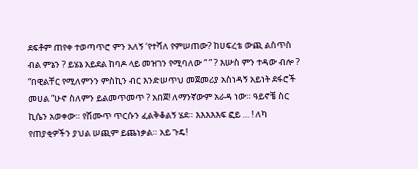ደፍቶም ጠየቀ ተወጣጥሮ ምን አለኝ ‘የተሻለ የምሠጠው? ከሀፍረቴ ውጪ ልስጥስ ብል ምኔን ? ይሄኔ አይደል ከባዶ ላይ መዝገን የሚባለው “ ” ? እሡስ ምን ተዳው ብሎ ? “በዊልቸር የሚለምንን ምስኪን ብር እንድሠጥህ መጀመሪያ አስነዳኝ አይነት ደፋሮች መሀል ”ሁኖ ስለምን ይልመጥመጥ ? አበጀ! ለማንኛውም አራዳ ነው። ዓይኖቼ ስር ኪሴን አወቀው። የሽሙጥ ጥርሱን ፈልቅቆልኝ ሄደ። እእእእእፍ ፎይ … ! ለካ የጠያቂዎችን ያህል ሠጪም ይጨነቃል። አይ ጉዴ!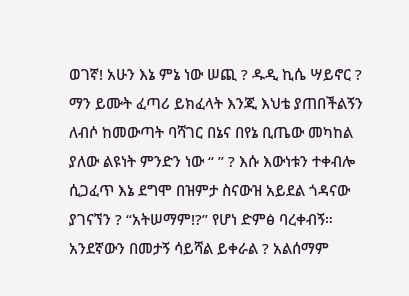ወገኛ! አሁን እኔ ምኔ ነው ሠጪ ? ዱዲ ኪሴ ሣይኖር ? ማን ይሙት ፈጣሪ ይክፈላት እንጂ እህቴ ያጠበችልኝን ለብሶ ከመውጣት ባሻገር በኔና በየኔ ቢጤው መካከል ያለው ልዩነት ምንድን ነው “ ” ? እሱ እውነቱን ተቀብሎ ሲጋፈጥ እኔ ደግሞ በዝምታ ስናውዝ አይደል ጎዳናው ያገናኘን ? “አትሠማም!?” የሆነ ድምፅ ባረቀብኝ። አንደኛውን በመታኝ ሳይሻል ይቀራል ? አልሰማም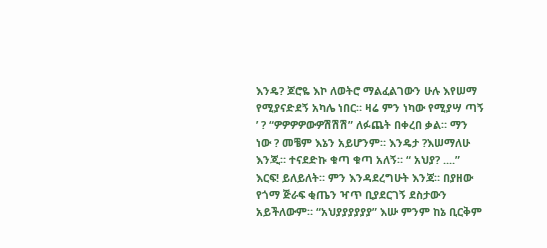እንዴ? ጆሮዬ እኮ ለወትሮ ማልፈልገውን ሁሉ እየሠማ የሚያናድደኝ አካሌ ነበር። ዛሬ ምን ነካው የሚያሣ ጣኝ ’ ? “ዎዎዎዎውዎሽሽሽ” ለፉጨት በቀረበ ቃል። ማን ነው ? መቼም እኔን አይሆንም። እንዴታ ?እሠማለሁ እንጂ። ተናደድኩ ቁጣ ቁጣ አለኝ። “ አህያ? ....” እርፍ! ይለይለት። ምን እንዳደረግሁት እንጃ። በያዘው የጎማ ጅራፍ ቂጤን ዣጥ ቢያደርገኝ ደስታውን አይችለውም። “አህያያያያያያ” እሡ ምንም ከኔ ቢርቅም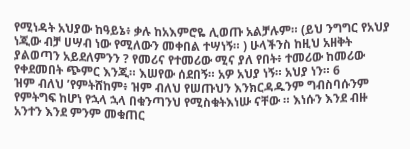የሚነዳት አህያው ከዓይኔ፥ ቃሉ ከአእምሮዬ ሊወጡ አልቻሉም። (ይህ ንግግር የአህያ ነጂው ብቻ ሀሣብ ነው የሚለውን መቀበል ተሣነኝ። ) ሁላችንስ ከዚህ አዘቅት ያልወጣን አይደለምንን ? የመሪና የተመሪው ሚና ያለ የበት፥ ተመሪው ከመሪው የቀደመበት ጭምር እንጂ። እሠየው ሰደበኝ። አዎ አህያ ነኝ። አህያ ነን። 6
ዝም ብለህ ’የምትሸከም፥ ዝም ብለህ የሠጡህን እንክርዳዱንም ግብስባሱንም የምትግፍ ከሆነ የኋላ ኋላ በቁንጣንህ የሚስቁትእነሡ ናቸው ። እነሱን እንደ ብዙ አንተን እንደ ምንም መቁጠር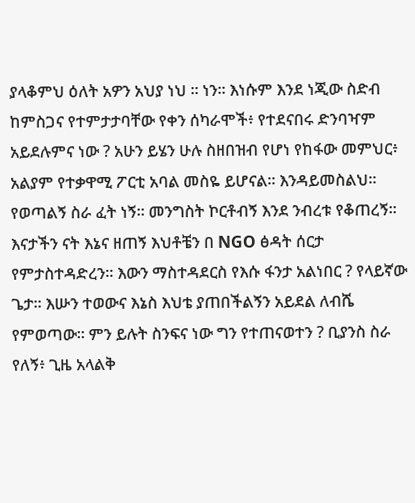ያላቆምህ ዕለት አዎን አህያ ነህ ። ነን። እነሱም እንደ ነጂው ስድብ ከምስጋና የተምታታባቸው የቀን ሰካራሞች፥ የተደናበሩ ድንባዣም አይደሉምና ነው ? አሁን ይሄን ሁሉ ስዘበዝብ የሆነ የከፋው መምህር፥ አልያም የተቃዋሚ ፖርቲ አባል መስዬ ይሆናል። እንዳይመስልህ። የወጣልኝ ስራ ፈት ነኝ። መንግስት ኮርቶብኝ እንደ ንብረቱ የቆጠረኝ፡፡ እናታችን ናት እኔና ዘጠኝ እህቶቼን በ NGO ፅዳት ሰርታ የምታስተዳድረን። እውን ማስተዳደርስ የእሱ ፋንታ አልነበር ? የላይኛው ጌታ። እሡን ተወውና እኔስ እህቴ ያጠበችልኝን አይደል ለብሼ የምወጣው፡፡ ምን ይሉት ስንፍና ነው ግን የተጠናወተን ? ቢያንስ ስራ የለኝ፥ ጊዜ አላልቅ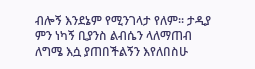ብሎኝ እንደኔም የሚንገላታ የለም፡፡ ታዲያ ምን ነካኝ ቢያንስ ልብሴን ላለማጠብ ለግሜ እሷ ያጠበችልኝን እየለበስሁ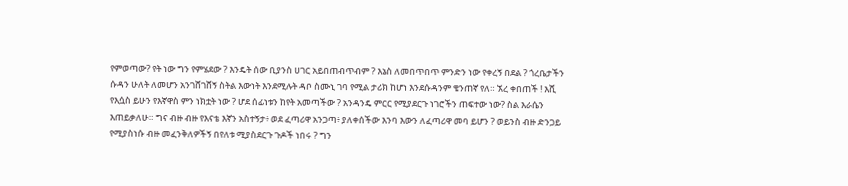የምወጣው? የት ነው ግን የምሄደው ? እንዴት ሰው ቢያንስ ሀገር አይበጠብጥብም ? እኔስ ለመበጥበጥ ምንድን ነው የቀረኝ በደል ? ጎረቤታችን ሱዳን ሁለት ለመሆን አንገሸገሸኝ ስትል እውነት እንደሚሉት ዳቦ ስሙኒ ገባ የሚል ታሪክ ከሆነ እንደሱዳንም ቄንጠኛ የለ። ኧረ ቀበጠች ! እሺ የእሷስ ይሁን የእኛዋስ ምን ነክቷት ነው ? ሆደ ሰፊነቱን ከየት አመጣችው ? አንዳንዴ ምርር የሚያደርጉ ነገሮችን ጠፍተው ነው? ስል እራሴን እጠይቃለሁ። ግና ብዙ ብዙ የእናቴ እኛን አስተኝታ፥ ወደ ፈጣሪዋ አንጋጣ፥ ያለቀሰችው እንባ እውን ለፈጣሪዋ መባ ይሆን ? ወይንስ ብዙ ድንጋይ የሚያስነሱ ብዙ መፈንቅለዎችኝ በየለቱ ሚያስደርጉ ጉዶች ነበሩ ? ግን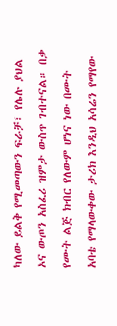ካለው ይልቅ የሚመጣውን ፍራቻ፣ የሌሉ ያህል ኦና ውጦን አስፈሪ ዝምታ ውስጥ ገብተናል። በቃ የሙት ልጅ ክብር የለውም ሆነና ነው በሙት አባቴ የማላውቀው ታሪክ እንዲህ አሳሬን የማየው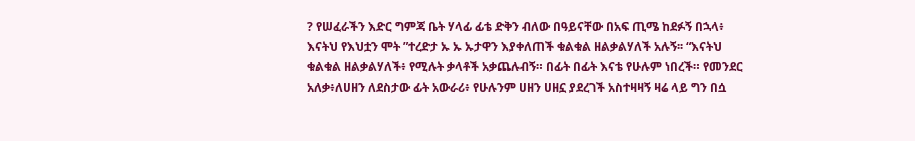? የሠፈራችን እድር ግምጃ ቤት ሃላፊ ፊቴ ድቅን ብለው በዓይናቸው በአፍ ጢሜ ከደፉኝ በኋላ፥ እናትህ የእህቷን ሞት ”ተረድታ ኡ ኡ ኡታዋን እያቀለጠች ቁልቁል ዘልቃልሃለች አሉኝ፡፡ “እናትህ ቁልቁል ዘልቃልሃለች፥ የሚሉት ቃላቶች አቃጨሉብኝ። በፊት በፊት እናቴ የሁሉም ነበረች። የመንደር አለቃ፥ለሀዘን ለደስታው ፊት አውራሪ፥ የሁሉንም ሀዘን ሀዘኗ ያደረገች አስተዛዛኝ ዛሬ ላይ ግን በሷ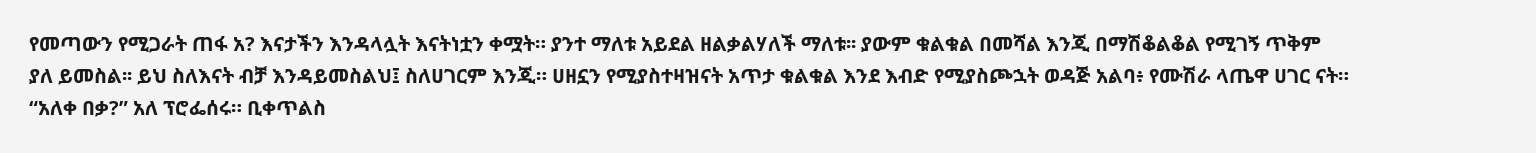የመጣውን የሚጋራት ጠፋ አ? እናታችን እንዳላሏት እናትነቷን ቀሟት። ያንተ ማለቱ አይደል ዘልቃልሃለች ማለቱ፡፡ ያውም ቁልቁል በመሻል እንጂ በማሽቆልቆል የሚገኝ ጥቅም ያለ ይመስል፡፡ ይህ ስለእናት ብቻ እንዳይመስልህ፤ ስለሀገርም እንጂ። ሀዘኗን የሚያስተዛዝናት አጥታ ቁልቁል እንደ እብድ የሚያስጮኋት ወዳጅ አልባ፥ የሙሽራ ላጤዋ ሀገር ናት። “አለቀ በቃ?” አለ ፕሮፌሰሩ። ቢቀጥልስ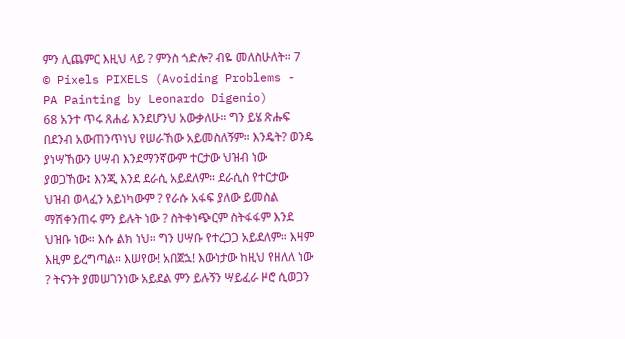ምን ሊጨምር እዚህ ላይ ? ምንስ ጎድሎ? ብዬ መለስሁለት። 7 © Pixels PIXELS (Avoiding Problems - PA Painting by Leonardo Digenio)
68 አንተ ጥሩ ጸሐፊ እንደሆንህ አውቃለሁ። ግን ይሄ ጽሑፍ በደንብ አውጠንጥነህ የሠራኸው አይመስለኝም። እንዴት? ወንዴ ያነሣኸውን ሀሣብ እንደማንኛውም ተርታው ህዝብ ነው ያወጋኸው፤ እንጂ እንደ ደራሲ አይደለም። ደራሲስ የተርታው ህዝብ ወላፈን አይነካውም ? የራሱ አፋፍ ያለው ይመስል ማሽቀንጠሩ ምን ይሉት ነው ? ስትቀነጭርም ስትፋፋም እንደ ህዝቡ ነው። እሱ ልክ ነህ። ግን ሀሣቡ የተረጋጋ አይደለም። እዛም እዚም ይረግጣል። እሠየው! አበጀኋ! እውነታው ከዚህ የዘለለ ነው ? ትናንት ያመሠገንነው አይደል ምን ይሉኝን ሣይፈራ ዞሮ ሲወጋን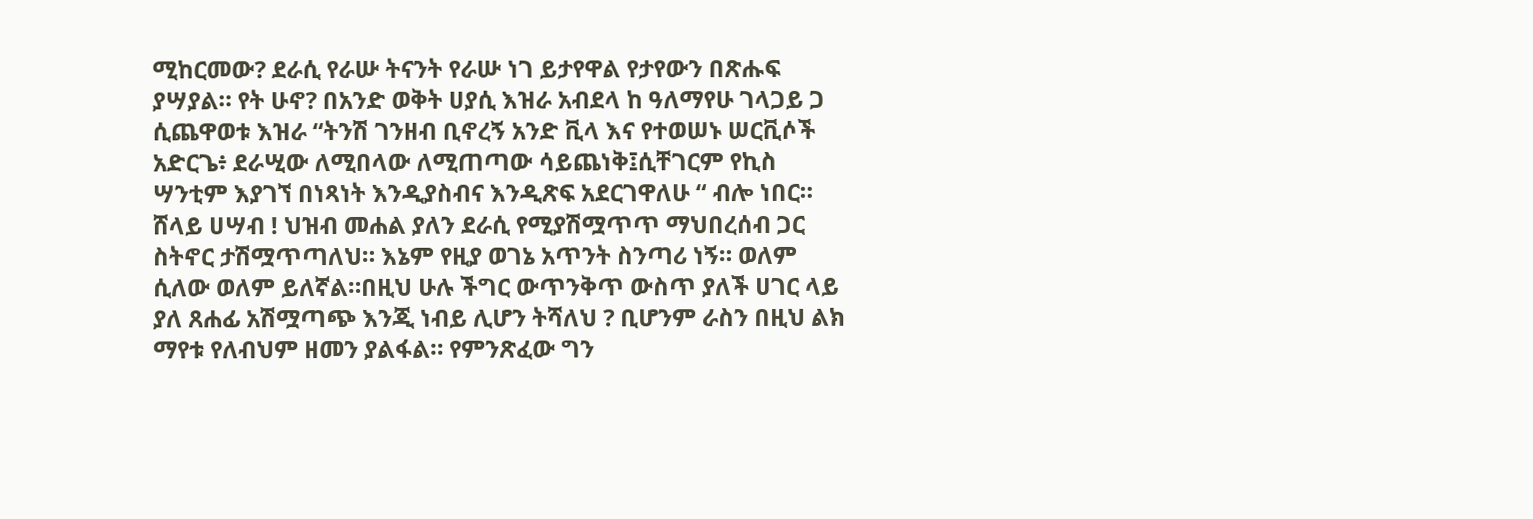ሚከርመው? ደራሲ የራሡ ትናንት የራሡ ነገ ይታየዋል የታየውን በጽሑፍ ያሣያል። የት ሁኖ? በአንድ ወቅት ሀያሲ እዝራ አብደላ ከ ዓለማየሁ ገላጋይ ጋ ሲጨዋወቱ እዝራ “ትንሽ ገንዘብ ቢኖረኝ አንድ ቪላ እና የተወሠኑ ሠርቪሶች አድርጌ፥ ደራሢው ለሚበላው ለሚጠጣው ሳይጨነቅ፤ሲቸገርም የኪስ ሣንቲም እያገኘ በነጻነት እንዲያስብና እንዲጽፍ አደርገዋለሁ “ ብሎ ነበር። ሸላይ ሀሣብ ! ህዝብ መሐል ያለን ደራሲ የሚያሽሟጥጥ ማህበረሰብ ጋር ስትኖር ታሽሟጥጣለህ። እኔም የዚያ ወገኔ አጥንት ስንጣሪ ነኝ። ወለም ሲለው ወለም ይለኛል።በዚህ ሁሉ ችግር ውጥንቅጥ ውስጥ ያለች ሀገር ላይ ያለ ጸሐፊ አሽሟጣጭ እንጂ ነብይ ሊሆን ትሻለህ ? ቢሆንም ራስን በዚህ ልክ ማየቱ የለብህም ዘመን ያልፋል። የምንጽፈው ግን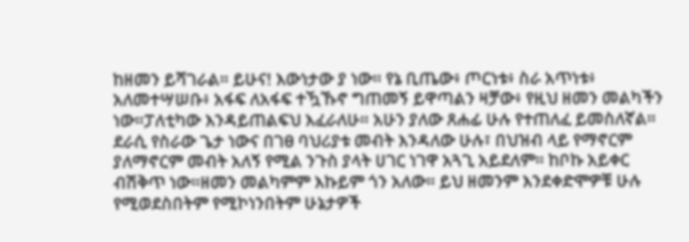ከዘመን ይሻገራል። ይሁና! እውነታው ያ ነው። የኔ ቢጤው፥ ጦርነቱ፥ ስራ አጥነቱ፥ አለመተሣሠቡ፥ አፋፍ ለአፋፍ ተዃኹኖ ግጠመኝ ይዋጣልን ዛቻው፥ የዚህ ዘመን መልካችን ነው።ፓለቲካው እንዳይጠልፍህ እፈራለሁ። አሁን ያለው ጸሐፊ ሁሉ የተጠለፈ ይመስለኛል። ደራሲ የስራው ጌታ ነውና በገፀ ባህሪያቱ መብት እንዳለው ሁሉ፣ በህዝብ ላይ የማኖርም ያለማኖርም መብት አለኝ የሚል ንጉስ ያላት ሀገር ነገዋ አጓጊ አይደለም። ከቦኩ አይቀር ብሽቅጥ ነው።ዘመን መልካምም እኩይም ጎን አለው። ይህ ዘመንም እንደቀድሞዎቹ ሁሉ የሚወደስበትም የሚኮነንበትም ሁኔታዎች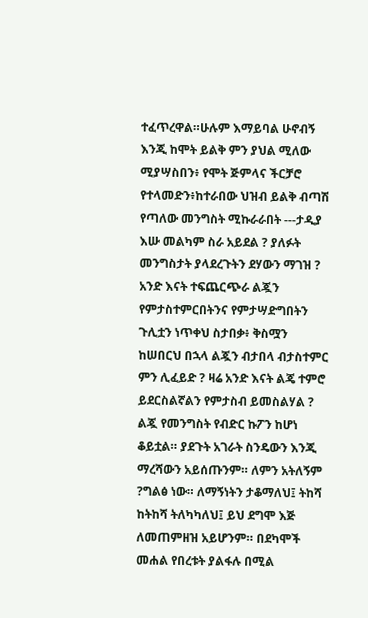ተፈጥረዋል።ሁሉም እማይባል ሁኖብኝ እንጂ ከሞት ይልቅ ምን ያህል ሚለው ሚያሣስበን፥ የሞት ጅምላና ችርቻሮ የተላመድን፥ከተራበው ህዝብ ይልቅ ብጣሽ የጣለው መንግስት ሚኩራራበት ---ታዲያ እሡ መልካም ስራ አይደል ? ያለፉት መንግስታት ያላደረጉትን ደሃውን ማገዝ ? አንድ እናት ተፍጨርጭራ ልጇን የምታስተምርበትንና የምታሣድግበትን ጉሊቷን ነጥቀህ ስታበቃ፥ ቅስሟን ከሠበርህ በኋላ ልጇን ብታበላ ብታስተምር ምን ሊፈይድ ? ዛሬ አንድ እናት ልጄ ተምሮ ይደርስልኛልን የምታስብ ይመስልሃል ? ልጇ የመንግስት የብድር ኩፖን ከሆነ ቆይቷል። ያደጉት አገራት ስንዴውን እንጂ ማረሻውን አይሰጡንም። ለምን አትለኝም ?ግልፅ ነው። ለማኝነትን ታቆማለህ፤ ትከሻ ከትከሻ ትለካካለህ፤ ይህ ደግሞ እጅ ለመጠምዘዝ አይሆንም። በደካሞች መሐል የበረቱት ያልፋሉ በሚል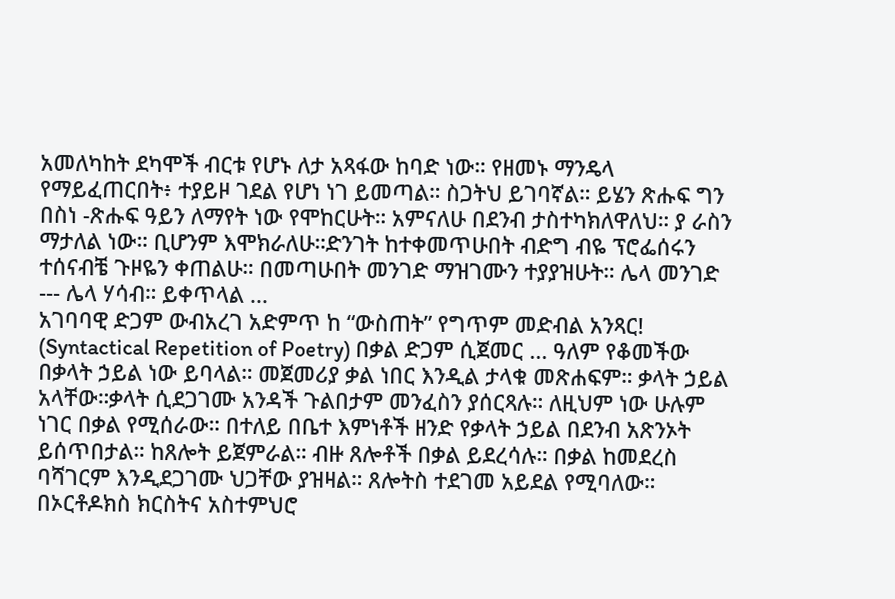አመለካከት ደካሞች ብርቱ የሆኑ ለታ አጻፋው ከባድ ነው። የዘመኑ ማንዴላ የማይፈጠርበት፥ ተያይዞ ገደል የሆነ ነገ ይመጣል። ስጋትህ ይገባኛል። ይሄን ጽሑፍ ግን በስነ -ጽሑፍ ዓይን ለማየት ነው የሞከርሁት። አምናለሁ በደንብ ታስተካክለዋለህ። ያ ራስን ማታለል ነው። ቢሆንም እሞክራለሁ።ድንገት ከተቀመጥሁበት ብድግ ብዬ ፕሮፌሰሩን ተሰናብቼ ጉዞዬን ቀጠልሁ። በመጣሁበት መንገድ ማዝገሙን ተያያዝሁት። ሌላ መንገድ --- ሌላ ሃሳብ። ይቀጥላል ...
አገባባዊ ድጋም ውብአረገ አድምጥ ከ “ውስጠት” የግጥም መድብል አንጻር! (Syntactical Repetition of Poetry) በቃል ድጋም ሲጀመር ... ዓለም የቆመችው በቃላት ኃይል ነው ይባላል። መጀመሪያ ቃል ነበር እንዲል ታላቁ መጽሐፍም። ቃላት ኃይል አላቸው።ቃላት ሲደጋገሙ አንዳች ጉልበታም መንፈስን ያሰርጻሉ። ለዚህም ነው ሁሉም ነገር በቃል የሚሰራው። በተለይ በቤተ እምነቶች ዘንድ የቃላት ኃይል በደንብ አጽንኦት ይሰጥበታል። ከጸሎት ይጀምራል። ብዙ ጸሎቶች በቃል ይደረሳሉ። በቃል ከመደረስ ባሻገርም እንዲደጋገሙ ህጋቸው ያዝዛል። ጸሎትስ ተደገመ አይደል የሚባለው። በኦርቶዶክስ ክርስትና አስተምህሮ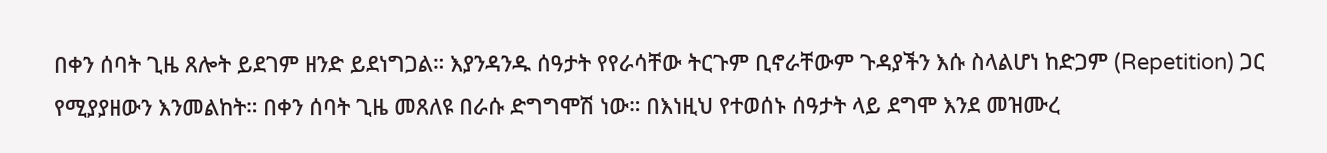በቀን ሰባት ጊዜ ጸሎት ይደገም ዘንድ ይደነግጋል። እያንዳንዱ ሰዓታት የየራሳቸው ትርጉም ቢኖራቸውም ጉዳያችን እሱ ስላልሆነ ከድጋም (Repetition) ጋር የሚያያዘውን እንመልከት። በቀን ሰባት ጊዜ መጸለዩ በራሱ ድግግሞሽ ነው። በእነዚህ የተወሰኑ ሰዓታት ላይ ደግሞ እንደ መዝሙረ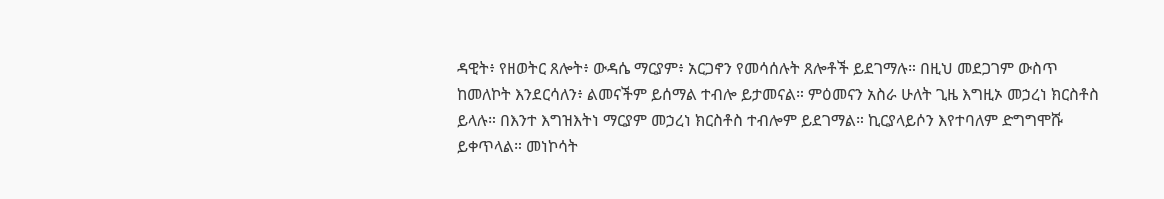ዳዊት፥ የዘወትር ጸሎት፥ ውዳሴ ማርያም፥ አርጋኖን የመሳሰሉት ጸሎቶች ይደገማሉ። በዚህ መደጋገም ውስጥ ከመለኮት እንደርሳለን፥ ልመናችም ይሰማል ተብሎ ይታመናል። ምዕመናን አስራ ሁለት ጊዜ እግዚኦ መኃረነ ክርስቶስ ይላሉ። በእንተ እግዝእትነ ማርያም መኃረነ ክርስቶስ ተብሎም ይደገማል። ኪርያላይሶን እየተባለም ድግግሞሹ ይቀጥላል። መነኮሳት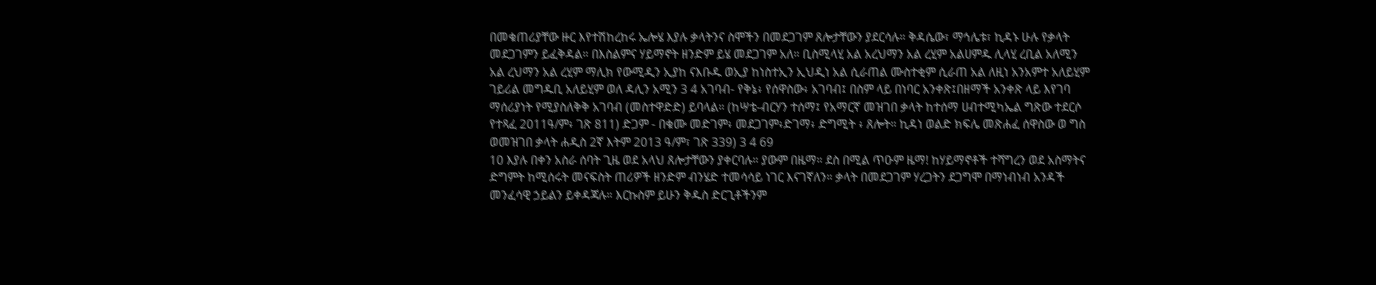በመቁጠሪያቸው ዙር እየተሽከረከሩ ኤሎሄ እያሉ ቃላትንና ስሞችን በመደጋገም ጸሎታቸውን ያደርሳሉ። ቅዳሴው፣ ማኅሌቱ፣ ኪዳኑ ሁሉ የቃላት መደጋገምን ይፈቅዳል። በእስልምና ሃይማኖት ዘንድም ይሄ መደጋገም አለ። ቢስሚላሂ አል አረህማን አል ረሂም አልሀምዱ ሊላሂ ረቢል አለሚን አል ረህማን አል ረሂም ማሊክ የውሚዲን ኢያከ ናእቡዱ ወኢያ ከነስተኢን ኢህዲነ አል ሲራጠል ሙስተቂም ሲራጠ አል ለዚነ አንአምተ አለይሂም ገይሪል መግዱቢ አለይሂም ወለ ዳሊን አሚን 3 4 አገባብ- የቅኔ፥ የሰዋስው፥ አገባብ፤ በስም ላይ በነባር አንቀጽ፤በዘማች አንቀጽ ላይ እየገባ ማሰሪያነት የሚያስለቅቅ አገባብ (መስተዋድድ) ይባላል። (ከሣቴ-ብርሃን ተሰማ፤ የአማርኛ መዝገበ ቃላት ከተሰማ ሀብተሚካኤል ግጽው ተደርሶ የተጻፈ 2011ዓ/ም፥ ገጽ 811) ድጋም - በቁሙ መድገም፥ መደጋገም፥ድገማ፥ ድግሚት ፥ ጸሎት። ኪዳነ ወልድ ክፍሌ መጽሐፈ ሰዋስው ወ ግስ ወመዝገበ ቃላት ሐዲስ 2ኛ እትም 2013 ዓ/ም፣ ገጽ 339) 3 4 69
10 እያሉ በቀን አስራ ሰባት ጊዜ ወደ አላህ ጸሎታቸውን ያቀርባሉ። ያውም በዜማ። ደስ በሚል ጥዑም ዜማ! ከሃይማኖቶች ተሻግረን ወደ አስማትና ድግምት ከሚሰሩት መናፍስት ጠሪዎች ዘንድም ብንሄድ ተመሳሳይ ነገር እናገኛለን። ቃላት በመደጋገም ሃረጋትን ደጋግሞ በማነብነብ አንዳች መንፈሳዊ ኃይልን ይቀዳጃሉ። እርኩስም ይሁን ቅዱስ ድርጊቶችንም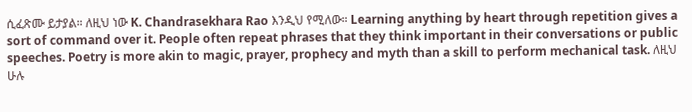ሲፈጽሙ ይታያል። ለዚህ ነው K. Chandrasekhara Rao እንዲህ የሚለው። Learning anything by heart through repetition gives a sort of command over it. People often repeat phrases that they think important in their conversations or public speeches. Poetry is more akin to magic, prayer, prophecy and myth than a skill to perform mechanical task. ለዚህ ሁሉ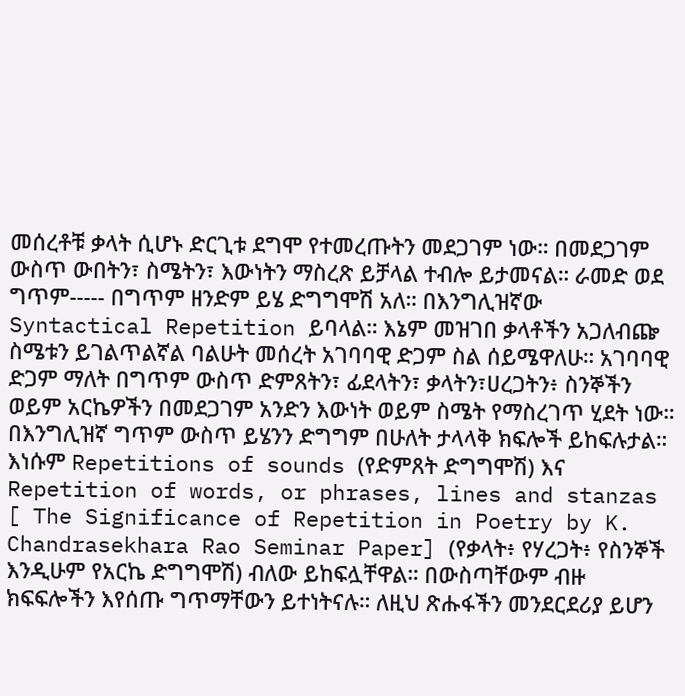መሰረቶቹ ቃላት ሲሆኑ ድርጊቱ ደግሞ የተመረጡትን መደጋገም ነው። በመደጋገም ውስጥ ውበትን፣ ስሜትን፣ እውነትን ማስረጽ ይቻላል ተብሎ ይታመናል። ራመድ ወደ ግጥም----- በግጥም ዘንድም ይሄ ድግግሞሽ አለ። በእንግሊዝኛው Syntactical Repetition ይባላል። እኔም መዝገበ ቃላቶችን አጋለብጬ ስሜቱን ይገልጥልኛል ባልሁት መሰረት አገባባዊ ድጋም ስል ሰይሜዋለሁ። አገባባዊ ድጋም ማለት በግጥም ውስጥ ድምጸትን፣ ፊደላትን፣ ቃላትን፣ሀረጋትን፥ ስንኞችን ወይም አርኬዎችን በመደጋገም አንድን እውነት ወይም ስሜት የማስረገጥ ሂደት ነው። በእንግሊዝኛ ግጥም ውስጥ ይሄንን ድግግም በሁለት ታላላቅ ክፍሎች ይከፍሉታል። እነሱም Repetitions of sounds (የድምጸት ድግግሞሽ) እና Repetition of words, or phrases, lines and stanzas [ The Significance of Repetition in Poetry by K. Chandrasekhara Rao Seminar Paper] (የቃላት፥ የሃረጋት፥ የስንኞች እንዲሁም የአርኬ ድግግሞሽ) ብለው ይከፍሏቸዋል። በውስጣቸውም ብዙ ክፍፍሎችን እየሰጡ ግጥማቸውን ይተነትናሉ። ለዚህ ጽሑፋችን መንደርደሪያ ይሆን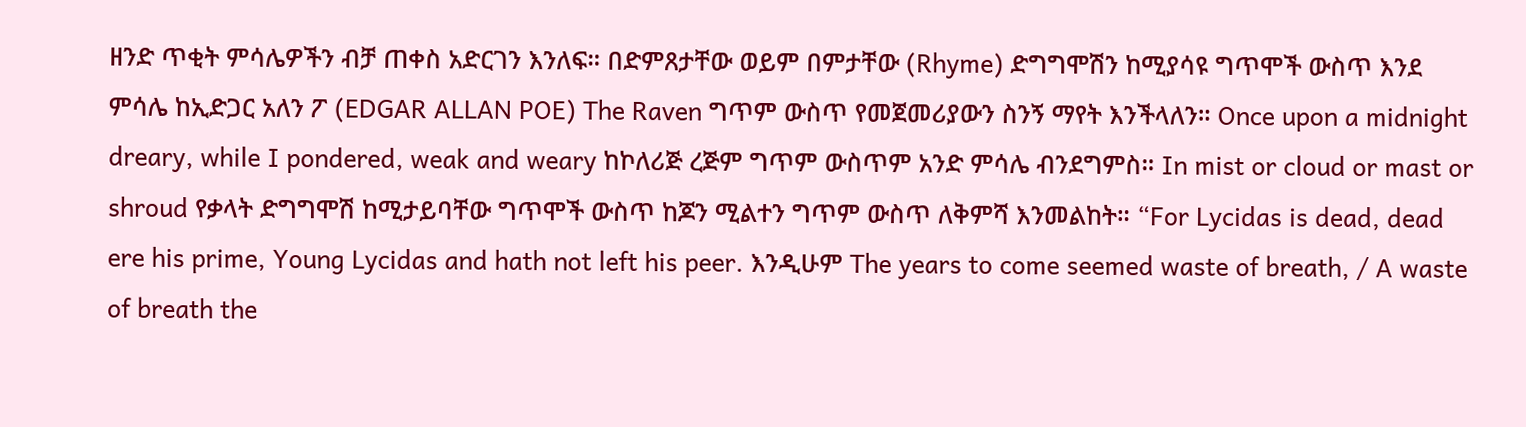ዘንድ ጥቂት ምሳሌዎችን ብቻ ጠቀስ አድርገን እንለፍ። በድምጸታቸው ወይም በምታቸው (Rhyme) ድግግሞሽን ከሚያሳዩ ግጥሞች ውስጥ እንደ ምሳሌ ከኢድጋር አለን ፖ (EDGAR ALLAN POE) The Raven ግጥም ውስጥ የመጀመሪያውን ስንኝ ማየት እንችላለን። Once upon a midnight dreary, while I pondered, weak and weary ከኮለሪጅ ረጅም ግጥም ውስጥም አንድ ምሳሌ ብንደግምስ። In mist or cloud or mast or shroud የቃላት ድግግሞሽ ከሚታይባቸው ግጥሞች ውስጥ ከጆን ሚልተን ግጥም ውስጥ ለቅምሻ እንመልከት። “For Lycidas is dead, dead ere his prime, Young Lycidas and hath not left his peer. እንዲሁም The years to come seemed waste of breath, / A waste of breath the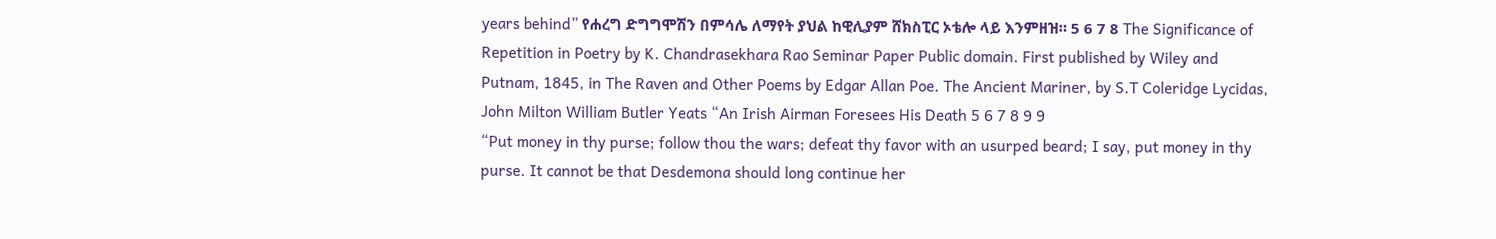years behind” የሐረግ ድግግሞሽን በምሳሌ ለማየት ያህል ከዊሊያም ሸክስፒር ኦቴሎ ላይ እንምዘዝ። 5 6 7 8 The Significance of Repetition in Poetry by K. Chandrasekhara Rao Seminar Paper Public domain. First published by Wiley and Putnam, 1845, in The Raven and Other Poems by Edgar Allan Poe. The Ancient Mariner, by S.T Coleridge Lycidas, John Milton William Butler Yeats “An Irish Airman Foresees His Death 5 6 7 8 9 9
“Put money in thy purse; follow thou the wars; defeat thy favor with an usurped beard; I say, put money in thy purse. It cannot be that Desdemona should long continue her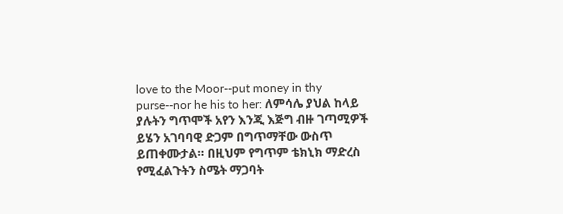love to the Moor--put money in thy purse--nor he his to her: ለምሳሌ ያህል ከላይ ያሉትን ግጥሞች አየን እንጂ እጅግ ብዙ ገጣሚዎች ይሄን አገባባዊ ድጋም በግጥማቸው ውስጥ ይጠቀሙታል። በዚህም የግጥም ቴክኒክ ማድረስ የሚፈልጉትን ስሜት ማጋባት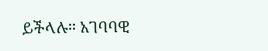ይችላሉ። አገባባዊ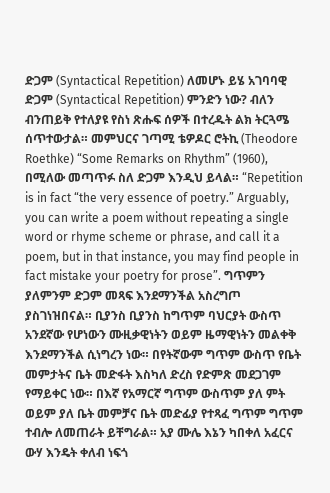ድጋም (Syntactical Repetition) ለመሆኑ ይሄ አገባባዊ ድጋም (Syntactical Repetition) ምንድን ነው? ብለን ብንጠይቅ የተለያዩ የስነ ጽሑፍ ሰዎች በተረዱት ልክ ትርጓሜ ሰጥተውታል። መምህርና ገጣሚ ቴዎዶር ሮትኪ (Theodore Roethke) “Some Remarks on Rhythm” (1960), በሚለው መጣጥፉ ስለ ድጋም እንዲህ ይላል። “Repetition is in fact “the very essence of poetry.” Arguably, you can write a poem without repeating a single word or rhyme scheme or phrase, and call it a poem, but in that instance, you may find people in fact mistake your poetry for prose”. ግጥምን ያለምንም ድጋም መጻፍ እንደማንችል አስረግጦ ያስገነዝበናል። ቢያንስ ቢያንስ ከግጥም ባህርያት ውስጥ አንደኛው የሆነውን ሙዚቃዊነትን ወይም ዜማዊነትን መልቀቅ እንደማንችል ሲነግረን ነው። በየትኛውም ግጥም ውስጥ የቤት መምታትና ቤት መድፋት እስካለ ድረስ የድምጽ መደጋገም የማይቀር ነው። በእኛ የአማርኛ ግጥም ውስጥም ያለ ምት ወይም ያለ ቤት መምቻና ቤት መድፊያ የተጻፈ ግጥም ግጥም ተብሎ ለመጠራት ይቸግራል። አያ ሙሌ እኔን ካበቀለ አፈርና ውሃ እንዴት ቀለብ ነፍጎ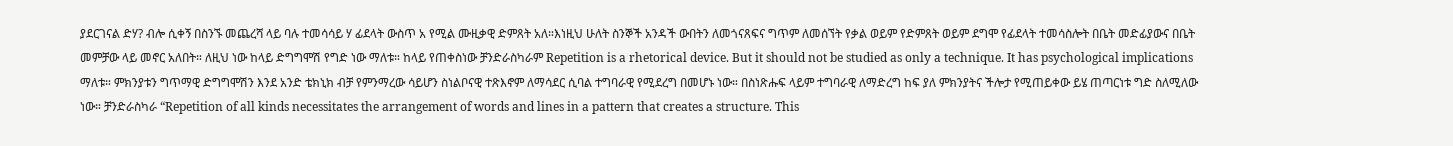ያደርገናል ድሃ? ብሎ ሲቀኝ በስንኙ መጨረሻ ላይ ባሉ ተመሳሳይ ሃ ፊደላት ውስጥ አ የሚል ሙዚቃዊ ድምጸት አለ።እነዚህ ሁለት ስንኞች አንዳች ውበትን ለመጎናጸፍና ግጥም ለመሰኘት የቃል ወይም የድምጸት ወይም ደግሞ የፊደላት ተመሳስሎት በቤት መድፊያውና በቤት መምቻው ላይ መኖር አለበት። ለዚህ ነው ከላይ ድግግሞሽ የግድ ነው ማለቱ። ከላይ የጠቀስነው ቻንድራስካራም Repetition is a rhetorical device. But it should not be studied as only a technique. It has psychological implications ማለቱ። ምክንያቱን ግጥማዊ ድግግሞሽን እንደ አንድ ቴክኒክ ብቻ የምንማረው ሳይሆን ስነልቦናዊ ተጽእኖም ለማሳደር ሲባል ተግባራዊ የሚደረግ በመሆኑ ነው። በስነጽሑፍ ላይም ተግባራዊ ለማድረግ ከፍ ያለ ምክንያትና ችሎታ የሚጠይቀው ይሄ ጠጣርነቱ ግድ ስለሚለው ነው። ቻንድራስካራ “Repetition of all kinds necessitates the arrangement of words and lines in a pattern that creates a structure. This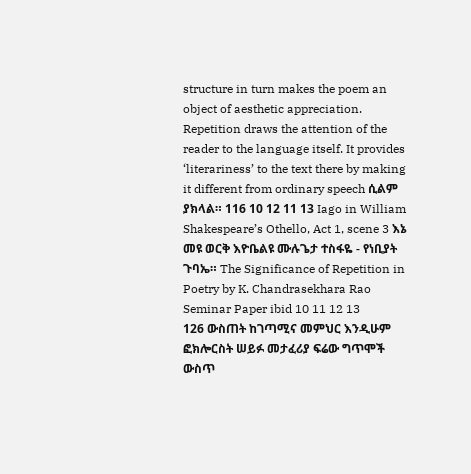structure in turn makes the poem an object of aesthetic appreciation. Repetition draws the attention of the reader to the language itself. It provides ‘literariness’ to the text there by making it different from ordinary speech ሲልም ያክላል። 116 10 12 11 13 Iago in William Shakespeare’s Othello, Act 1, scene 3 እኔ መዩ ወርቅ እዮቤልዩ ሙሉጌታ ተስፋዬ - የነቢያት ጉባኤ። The Significance of Repetition in Poetry by K. Chandrasekhara Rao Seminar Paper ibid 10 11 12 13
126 ውስጠት ከገጣሚና መምህር እንዲሁም ፎክሎርስት ሠይፉ መታፈሪያ ፍሬው ግጥሞች ውስጥ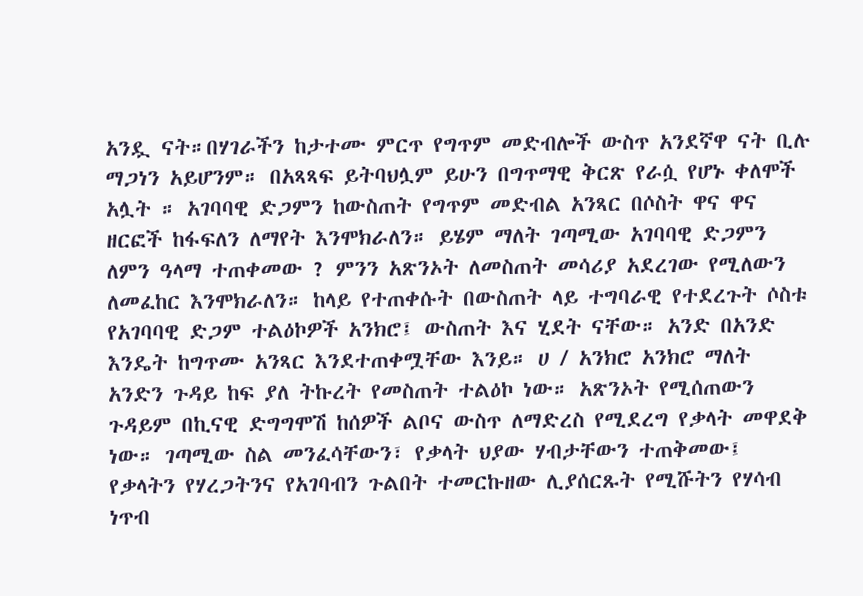አንዷ ናት።በሃገራችን ከታተሙ ምርጥ የግጥም መድብሎች ውስጥ አንደኛዋ ናት ቢሉ ማጋነን አይሆንም። በአጻጻፍ ይትባህሏም ይሁን በግጥማዊ ቅርጽ የራሷ የሆኑ ቀለሞች አሏት ። አገባባዊ ድጋምን ከውስጠት የግጥም መድብል አንጻር በሶስት ዋና ዋና ዘርፎች ከፋፍለን ለማየት እንሞክራለን። ይሄም ማለት ገጣሚው አገባባዊ ድጋምን ለምን ዓላማ ተጠቀመው ? ምንን አጽንኦት ለመስጠት መሳሪያ አደረገው የሚለውን ለመፈከር እንሞክራለን። ከላይ የተጠቀሱት በውስጠት ላይ ተግባራዊ የተደረጉት ሶስቱ የአገባባዊ ድጋም ተልዕኮዎች አንክሮ፤ ውስጠት እና ሂደት ናቸው። አንድ በአንድ እንዴት ከግጥሙ አንጻር እንደተጠቀሟቸው እንይ። ሀ / አንክሮ አንክሮ ማለት አንድን ጉዳይ ከፍ ያለ ትኩረት የመስጠት ተልዕኮ ነው። አጽንኦት የሚሰጠውን ጉዳይም በኪናዊ ድግግሞሽ ከሰዎች ልቦና ውስጥ ለማድረስ የሚደረግ የቃላት መዋደቅ ነው። ገጣሚው ስል መንፈሳቸውን፣ የቃላት ህያው ሃብታቸውን ተጠቅመው፤ የቃላትን የሃረጋትንና የአገባብን ጉልበት ተመርኩዘው ሊያሰርጹት የሚሹትን የሃሳብ ነጥብ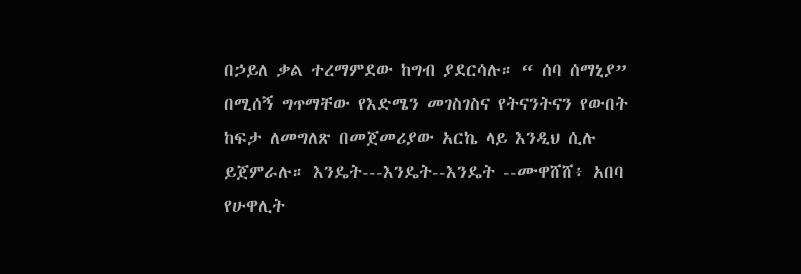በኃይለ ቃል ተረማምደው ከግብ ያደርሳሉ። “ ሰባ ሰማኒያ” በሚሰኝ ግጥማቸው የእድሜን መገስገስና የትናንትናን የውበት ከፍታ ለመግለጽ በመጀመሪያው አርኬ ላይ እንዲህ ሲሉ ይጀምራሉ። እንዴት---እንዴት--እንዴት --ሙዋሸሸ፥ አበባ የሁዋሊት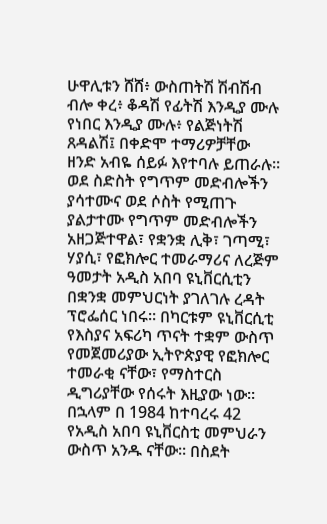ሁዋሊቱን ሸሸ፥ ውስጠትሽ ሽብሽብ ብሎ ቀረ፥ ቆዳሽ የፊትሽ እንዲያ ሙሉ የነበር እንዲያ ሙሉ፥ የልጅነትሽ ጸዳልሽ፤ በቀድሞ ተማሪዎቻቸው ዘንድ አብዬ ሰይፉ እየተባሉ ይጠራሉ። ወደ ስድስት የግጥም መድብሎችን ያሳተሙና ወደ ሶስት የሚጠጉ ያልታተሙ የግጥም መድብሎችን አዘጋጅተዋል፣ የቋንቋ ሊቅ፣ ገጣሚ፣ ሃያሲ፣ የፎክሎር ተመራማሪና ለረጅም ዓመታት አዲስ አበባ ዩኒቨርሲቲን በቋንቋ መምህርነት ያገለገሉ ረዳት ፕሮፌሰር ነበሩ። በካርቱም ዩኒቨርሲቲ የእስያና አፍሪካ ጥናት ተቋም ውስጥ የመጀመሪያው ኢትዮጵያዊ የፎክሎር ተመራቂ ናቸው፣ የማስተርስ ዲግሪያቸው የሰሩት እዚያው ነው። በኋላም በ 1984 ከተባረሩ 42 የአዲስ አበባ ዩኒቨርስቲ መምህራን ውስጥ አንዱ ናቸው። በስደት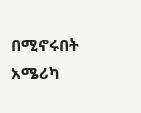በሚኖሩበት አሜሪካ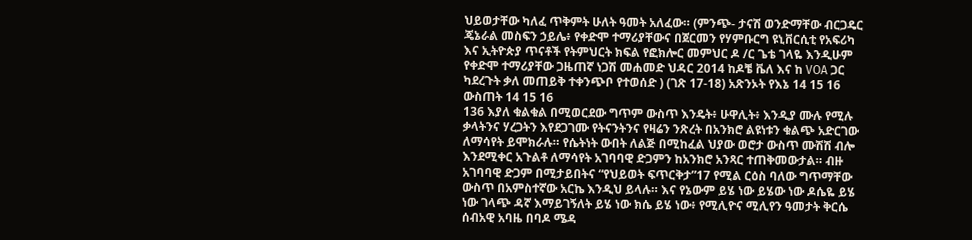ህይወታቸው ካለፈ ጥቅምት ሁለት ዓመት አለፈው። (ምንጭ- ታናሽ ወንድማቸው ብርጋዴር ጄኔራል መስፍን ኃይሌ፥ የቀድሞ ተማሪያቸውና በጀርመን የሃምቡርግ ዩኒቨርሲቲ የአፍሪካ እና ኢትዮጵያ ጥናቶች የትምህርት ክፍል የፎክሎር መምህር ዶ /ር ጌቴ ገላዬ እንዲሁም የቀድሞ ተማሪያቸው ጋዜጠኛ ነጋሽ መሐመድ ህዳር 2014 ከዶቼ ቬለ እና ከ VOA ጋር ካደረጉት ቃለ መጠይቅ ተቀንጭቦ የተወሰድ ) (ገጽ 17-18) አጽንኦት የእኔ 14 15 16 ውስጠት 14 15 16
136 እያለ ቁልቁል በሚወርደው ግጥም ውስጥ እንዴት፥ ሁዋሊት፥ እንዲያ ሙሉ የሚሉ ቃላትንና ሃረጋትን እየደጋገሙ የትናንትንና የዛሬን ንጽረት በአንክሮ ልዩነቱን ቁልጭ አድርገው ለማሳየት ይሞክራሉ። የሴትነት ውበት ለልጅ በሚከፈል ህያው ወሮታ ውስጥ ሙሽሽ ብሎ እንደሚቀር አጉልቶ ለማሳየት አገባባዊ ድጋምን ከአንክሮ አንጻር ተጠቅመውታል። ብዙ አገባባዊ ድጋም በሚታይበትና “የህይወት ፍጥርቅታ”17 የሚል ርዕስ ባለው ግጥማቸው ውስጥ በአምስተኛው አርኬ እንዲህ ይላሉ። እና የኔውም ይሄ ነው ይሄው ነው ዶሴዬ ይሄ ነው ገላጭ ዳኛ እማይገኝለት ይሄ ነው ክሴ ይሄ ነው፥ የሚሊዮና ሚሊየን ዓመታት ቅርሴ ሰብአዊ አባዜ በባዶ ሜዳ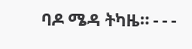ባዶ ሜዳ ትካዜ። - - -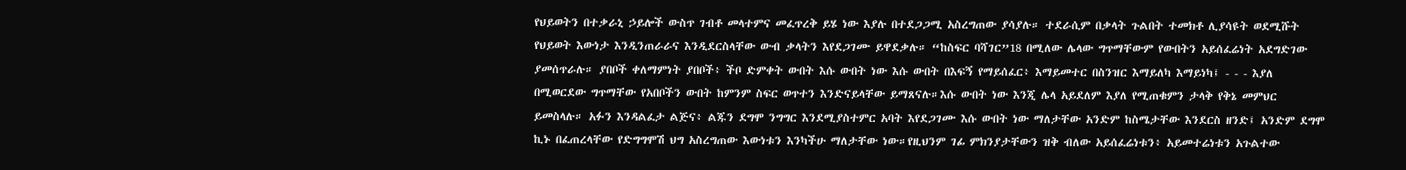የህይወትን በተቃራኒ ኃይሎች ውስጥ ገብቶ መላተምና መፈጥረቅ ይሄ ነው እያሉ በተደጋጋሚ አስረግጠው ያሳያሉ። ተደራሲም በቃላት ጉልበት ተመክቶ ሊያሳዩት ወደሚሹት የህይወት እውነታ እንዲንጠራራና እንዲደርስላቸው ውብ ቃላትን እየደጋገሙ ይዋደቃሉ። “ከስፍር ባሻገር”18 በሚለው ሌላው ግጥማቸውም የውበትን አይሰፈሬነት አደግድገው ያመሰጥራሉ። ያበቦች ቀለማምነት ያበቦች፥ ችቦ ድምቀት ውበት እሱ ውበት ነው እሱ ውበት በእፍኝ የማይሰፈር፥ እማይመተር በስንዝር እማይለካ እማይነካ፤ - - - እያለ በሚወርደው ግጥማቸው የአበቦችን ውበት ከምንም ስፍር ወጥተን እንድናይላቸው ይማጸናሉ።እሱ ውበት ነው እንጂ ሌላ አይደለም እያለ የሚጠቁምን ታላቅ የቅኔ መምህር ይመስላሉ። አፉን እንዳልፈታ ልጅና፥ ልጁን ደግሞ ንግግር እንደሚያስተምር አባት እየደጋገሙ እሱ ውበት ነው ማለታቸው አንድም ከስሜታቸው እንደርስ ዘንድ፤ አንድም ደግሞ ኪኑ በፈጠረላቸው የድግግሞሽ ህግ አስረግጠው እውነቱን እንካችሁ ማለታቸው ነው።የዚህንም ገፊ ምክንያታቸውን ዝቅ ብለው አይሰፈሬነቱን፥ አይመተሬነቱን አጉልተው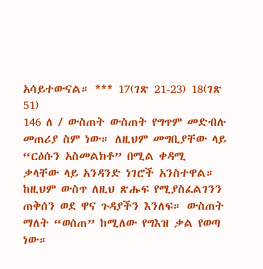አሳይተውናል። *** 17(ገጽ 21-23) 18(ገጽ 51)
146 ለ / ውስጠት ውስጠት የግጥም መድብሉ መጠሪያ ስም ነው። ለዚህም መግቢያቸው ላይ “ርዕሱን አስመልክቶ” በሚል ቀዳሚ ቃላቸው ላይ አንዳንድ ነገሮች አንስተዋል። ከዚህም ውስጥ ለዚህ ጽሑፍ የሚያስፈልገንን ጠቅሰን ወደ ዋና ጉዳያችን እንለፍ። ውስጠት ማለት “ወሰጠ” ከሚለው የግእዝ ቃል የወጣ ነው።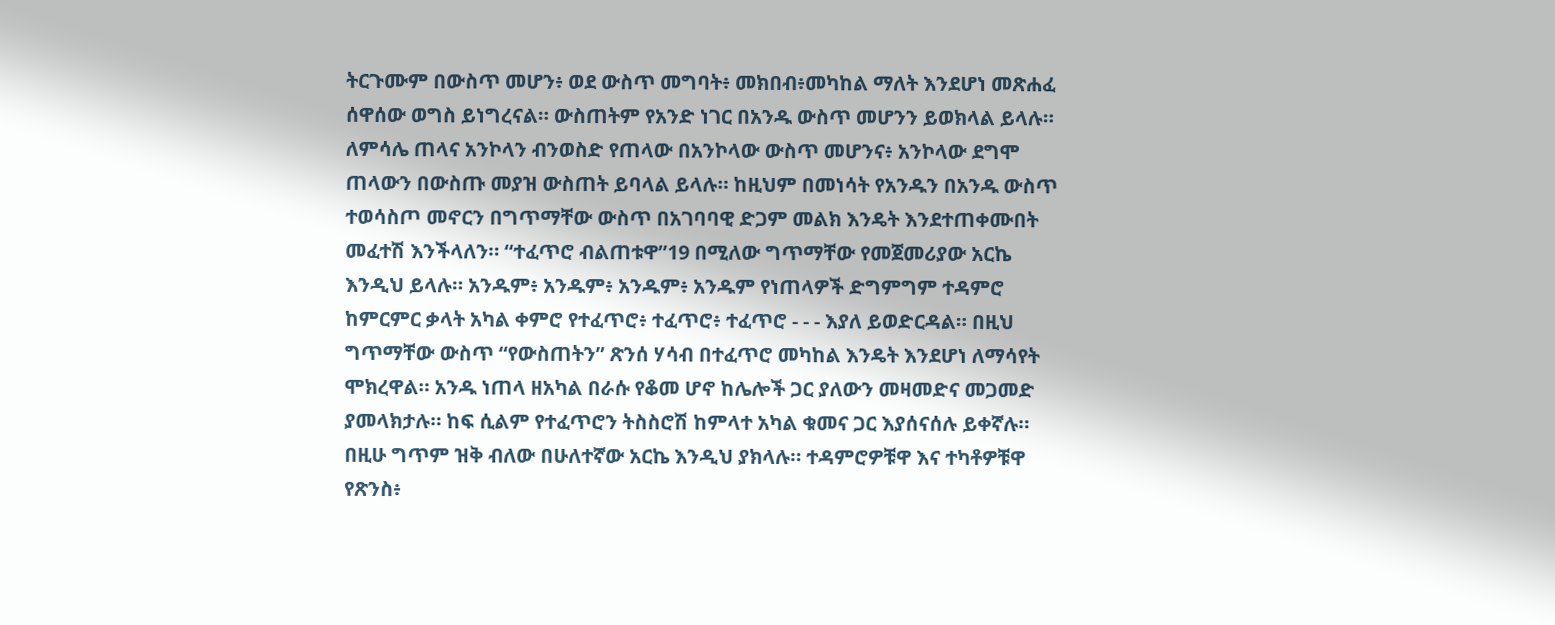ትርጉሙም በውስጥ መሆን፥ ወደ ውስጥ መግባት፥ መክበብ፥መካከል ማለት እንደሆነ መጽሐፈ ሰዋሰው ወግስ ይነግረናል። ውስጠትም የአንድ ነገር በአንዱ ውስጥ መሆንን ይወክላል ይላሉ። ለምሳሌ ጠላና አንኮላን ብንወስድ የጠላው በአንኮላው ውስጥ መሆንና፥ አንኮላው ደግሞ ጠላውን በውስጡ መያዝ ውስጠት ይባላል ይላሉ። ከዚህም በመነሳት የአንዱን በአንዱ ውስጥ ተወሳስጦ መኖርን በግጥማቸው ውስጥ በአገባባዊ ድጋም መልክ እንዴት እንደተጠቀሙበት መፈተሽ እንችላለን። “ተፈጥሮ ብልጠቱዋ”19 በሚለው ግጥማቸው የመጀመሪያው አርኬ እንዲህ ይላሉ። አንዱም፥ አንዱም፥ አንዱም፥ አንዱም የነጠላዎች ድግምግም ተዳምሮ ከምርምር ቃላት አካል ቀምሮ የተፈጥሮ፥ ተፈጥሮ፥ ተፈጥሮ - - - እያለ ይወድርዳል። በዚህ ግጥማቸው ውስጥ “የውስጠትን” ጽንሰ ሃሳብ በተፈጥሮ መካከል እንዴት እንደሆነ ለማሳየት ሞክረዋል። አንዱ ነጠላ ዘአካል በራሱ የቆመ ሆኖ ከሌሎች ጋር ያለውን መዛመድና መጋመድ ያመላክታሉ። ከፍ ሲልም የተፈጥሮን ትስስሮሽ ከምላተ አካል ቁመና ጋር እያሰናሰሉ ይቀኛሉ። በዚሁ ግጥም ዝቅ ብለው በሁለተኛው አርኬ እንዲህ ያክላሉ። ተዳምሮዎቹዋ እና ተካቶዎቹዋ የጽንስ፥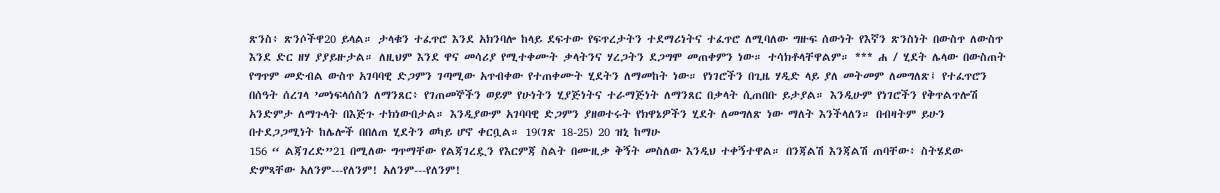ጽንስ፥ ጽንሶችዋ20 ይላል። ታላቁን ተፈጥሮ እንደ አክንባሎ ከላይ ደፍተው የፍጥረታትን ተደማሪነትና ተፈጥሮ ለሚባለው ግዙፍ ሰውነት የእኛን ጽንስነት በውስጥ ለውስጥ እንደ ድር ዘሃ ያያይዙታል። ለዚህም እንደ ዋና መሳሪያ የሚተቀሙት ቃላትንና ሃረጋትን ደጋግሞ መጠቀምን ነው። ተሳክቶላቸዋልም። *** ሐ / ሂደት ሌላው በውስጠት የግጥም መድብል ውስጥ አገባባዊ ድጋምን ገጣሚው አጥብቀው የተጠቀሙት ሂደትን ለማመከት ነው። የነገሮችን በጊዜ ሃዲድ ላይ ያለ መትመም ለመግለጽ፤ የተፈጥሮን በሰዓት ሰረገላ ’መነፍላሰስን ለማንጸር፥ የገጠመኞችን ወይም የሁነትን ሂያጅነትና ተራማጅነት ለማንጸር በቃላት ሲጠበቡ ይታያል። እንዲሁም የነገሮችን የቅጥልጥሎሽ አንድምታ ለማጉላት በእጅጉ ተክነውበታል። እንዲያውም አገባባዊ ድጋምን ያዘወተሩት የክዋኔዎችን ሂደት ለመግለጽ ነው ማለት እንችላለን። በብዛትም ይሁን በተደጋጋሚነት ከሌሎች በበለጠ ሂደትን ወካይ ሆኖ ቀርቧል። 19(ገጽ 18-25) 20 ዝኒ ከማሁ
156 “ ልጃገረድ”21 በሚለው ግጥማቸው የልጃገረዷን የእርምጃ ስልት በሙዚቃ ቅኝት መስለው እንዲህ ተቀኝተዋል። በንጃልሽ እንጃልሽ ጠባቸው፥ ስትሄደው ድምጻቸው አለንም---የለንም! አለንም---የለንም!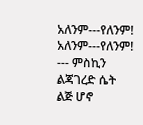አለንም---የለንም! አለንም---የለንም! --- ምስኪን ልጃገረድ ሴት ልጅ ሆኖ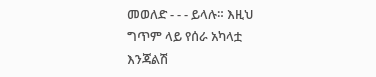መወለድ - - - ይላሉ። እዚህ ግጥም ላይ የሰራ አካላቷ እንጃልሽ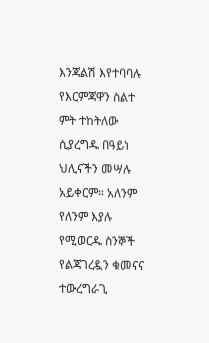እንጃልሽ እየተባባሉ የእርምጃዋን ስልተ ምት ተከትለው ሲያረግዱ በዓይነ ህሊናችን መሣሉ አይቀርም። አለንም የለንም እያሉ የሚወርዱ ስንኞች የልጃገረዷን ቁመናና ተውረግራጊ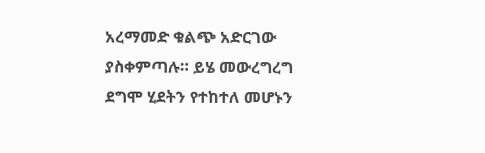አረማመድ ቁልጭ አድርገው ያስቀምጣሉ። ይሄ መውረግረግ ደግሞ ሂደትን የተከተለ መሆኑን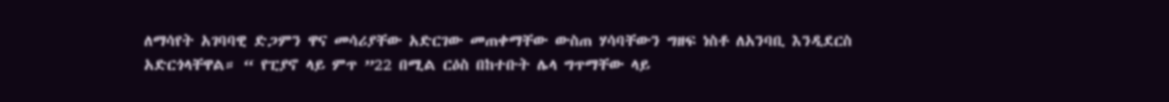ለማሳየት አገባባዊ ድጋምን ዋና መሳሪያቸው አድርገው መጠቀማቸው ውስጠ ሃሳባቸውን ግዘፍ ነስቶ ለአንባቢ እንዲደርስ አድርጎላቸዋል። “ የፒያኖ ላይ ምጥ ”22 በሚል ርዕስ በከተቡት ሌላ ግጥማቸው ላይ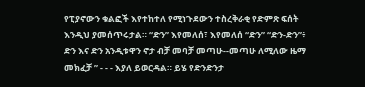የፒያኖውን ቁልፎች እየተከተለ የሚነጉደውን ተስረቅራቂ የድምጽ ፍሰት እንዲህ ያመሰጥሩታል። “ድን” እየመለሰ፣ እየመለሰ “ድን” “ድን-ድን”፥ ድን እና ድን አንዲቱዋን ኖታ ብቻ መባቻ መጣሁ--መጣሁ ለሚለው ዜማ መክፈቻ ” - - - እያለ ይወርዳል። ይሄ የድንድንታ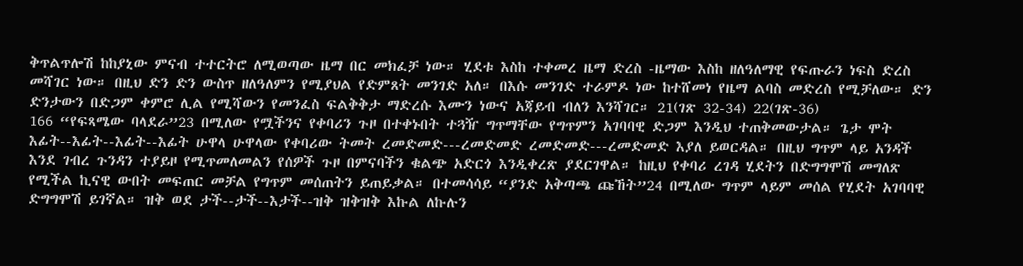ቅጥልጥሎሽ ከከያኒው ምናብ ተተርትሮ ለሚወጣው ዜማ በር መክፈቻ ነው። ሂደቱ እስከ ተቀመረ ዜማ ድረስ -ዜማው እስከ ዘለዓለማዊ የፍጡራን ነፍስ ድረስ መሻገር ነው። በዚህ ድን ድን ውስጥ ዘለዓለምን የሚያህል የድምጸት መንገድ አለ። በእሱ መንገድ ተራምዶ ነው ከተሸመነ የዜማ ልባስ መድረስ የሚቻለው። ድን ድንታውን በድጋም ቀምሮ ሊል የሚሻውን የመንፈስ ፍልቅቅታ ማድረሱ እሙን ነውና አጃይብ ብለን እንሻገር። 21(ገጽ 32-34) 22(ገጽ-36)
166 “የፍጻሜው ባላደራ”23 በሚለው የሟችንና የቀባሪን ጉዞ በተቀኑበት ተጓዥ ግጥማቸው የግጥምን አገባባዊ ድጋም እንዲህ ተጠቅመውታል። ጌታ ሞት እፊት--እፊት--እፊት--እፊት ሁዋላ ሁዋላው የቀባሪው ትመት ረመድመድ---ረመድመድ ረመድመድ---ረመድመድ እያለ ይወርዳል። በዚህ ግጥም ላይ አንዳች እንደ ገብረ ጉንዳን ተያይዞ የሚጥመለመልን የሰዎች ጉዞ በምናባችን ቁልጭ አድርጎ እንዲቀረጽ ያደርገዋል። ከዚህ የቀባሪ ረገዳ ሂደትን በድግግሞሽ መግለጽ የሚችል ኪናዊ ውበት መፍጠር መቻል የግጥም መሰጠትን ይጠይቃል። በተመሳሳይ “ያንድ አቅጣጫ ጩኸት”24 በሚለው ግጥም ላይም መሰል የሂደት አገባባዊ ድግግሞሽ ይገኛል። ዝቅ ወደ ታች--ታች--እታች--ዝቅ ዝቅዝቅ እኩል ለኩሉን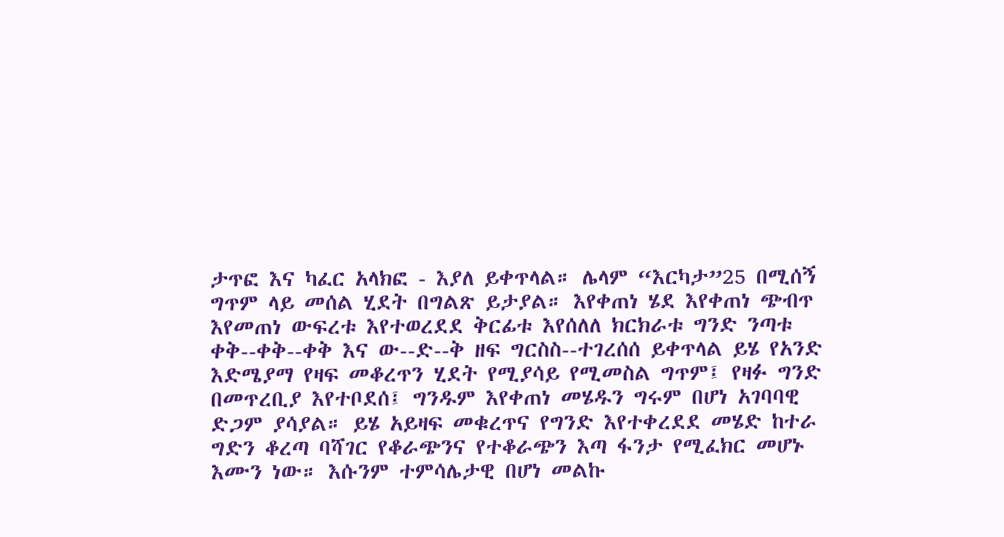ታጥፎ እና ካፈር አላክፎ - እያለ ይቀጥላል። ሌላም “እርካታ”25 በሚሰኝ ግጥም ላይ መሰል ሂደት በግልጽ ይታያል። እየቀጠነ ሄደ እየቀጠነ ጭብጥ እየመጠነ ውፍረቱ እየተወረደደ ቅርፊቱ እየሰለለ ክርክራቱ ግንድ ንጣቱ ቀቅ--ቀቅ--ቀቅ እና ው--ድ--ቅ ዘፍ ግርስስ--ተገረሰሰ ይቀጥላል ይሄ የአንድ እድሜያማ የዛፍ መቆረጥን ሂደት የሚያሳይ የሚመስል ግጥም፤ የዛፉ ግንድ በመጥረቢያ እየተቦደሰ፤ ግንዱም እየቀጠነ መሄዱን ግሩም በሆነ አገባባዊ ድጋም ያሳያል። ይሄ አይዛፍ መቁረጥና የግንድ እየተቀረደደ መሄድ ከተራ ግድን ቆረጣ ባሻገር የቆራጭንና የተቆራጭን እጣ ፋንታ የሚፈክር መሆኑ እሙን ነው። እሱንም ተምሳሌታዊ በሆነ መልኩ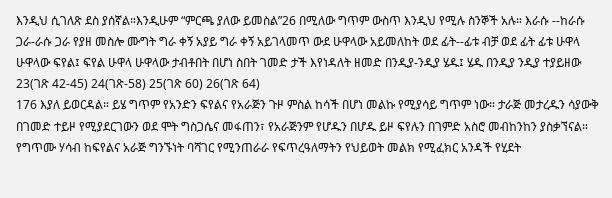እንዲህ ሲገለጽ ደስ ያሰኛል።እንዲሁም “ምርጫ ያለው ይመስል”26 በሚለው ግጥም ውስጥ እንዲህ የሚሉ ስንኞች አሉ። እራሱ --ከራሱ ጋራ-ራሱ ጋራ የያዘ መስሎ ሙግት ግራ ቀኝ አያይ ግራ ቀኝ አይገላመጥ ውደ ሁዋላው አይመለከት ወደ ፊት--ፊቱ ብቻ ወደ ፊት ፊቱ ሁዋላ ሁዋላው ፍየል፤ ፍየል ሁዋላ ሁዋላው ታብቶበት በሆነ ስበት ገመድ ታች እየነዳለት ዘመድ በንዲያ-ንዲያ ሄዱ፤ ሄዱ በንዲያ ንዲያ ተያይዘው 23(ገጽ 42-45) 24(ገጽ-58) 25(ገጽ 60) 26(ገጽ 64)
176 እያለ ይወርዳል። ይሄ ግጥም የአንድን ፍየልና የአራጅን ጉዞ ምስል ከሳች በሆነ መልኩ የሚያሳይ ግጥም ነው። ታራጅ መታረዱን ሳያውቅ በገመድ ተይዞ የሚያደርገውን ወደ ሞት ግስጋሴና መፋጠን፣ የአራጅንም የሆዱን በሆዱ ይዞ ፍየሉን በገምድ አስሮ መብከንከን ያስቃኘናል። የግጥሙ ሃሳብ ከፍየልና አራጅ ግንኙነት ባሻገር የሚንጠራራ የፍጥረዓለማትን የህይወት መልክ የሚፈክር አንዳች የሂደት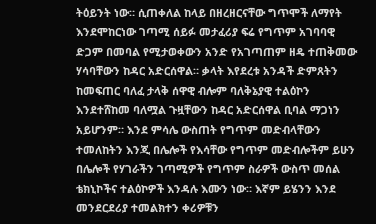ትዕይንት ነው። ሲጠቀለል ከላይ በዘረዘርናቸው ግጥሞች ለማየት እንደሞከርነው ገጣሚ ሰይፉ መታፈሪያ ፍሬ የግጥም አገባባዊ ድጋም በመባል የሚታወቀውን አንድ የአገጣጠም ዘዴ ተጠቅመው ሃሳባቸውን ከዳር አድርሰዋል። ቃላት እየደረቱ አንዳች ድምጸትን ከመፍጠር ባለፈ ታላቅ ሰዋዊ ብሎም ባለቅኔያዊ ተልዕኮን እንደተሸከመ ባለሟል ጉዟቸውን ከዳር አድርሰዋል ቢባል ማጋነን አይሆንም። እንደ ምሳሌ ውስጠት የግጥም መድብላቸውን ተመለከትን እንጂ በሌሎች የእሳቸው የግጥም መድብሎችም ይሁን በሌሎች የሃገራችን ገጣሚዎች የግጥም ስራዎች ውስጥ መሰል ቴክኒኮችና ተልዕኮዎች እንዳሉ እሙን ነው። እኛም ይሄንን እንደ መንደርደሪያ ተመልክተን ቀሪዎቹን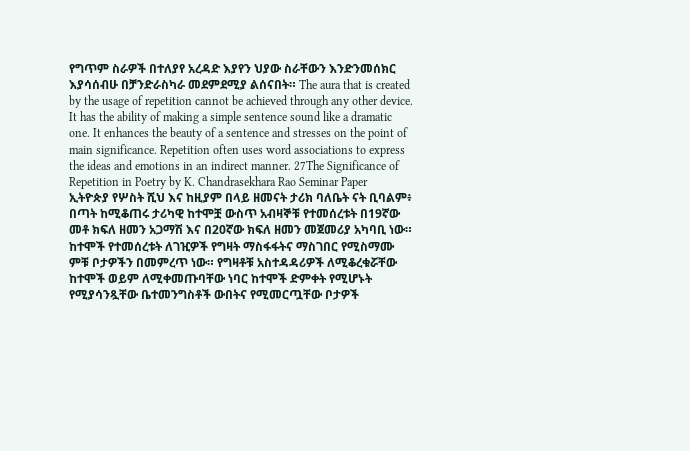የግጥም ስራዎች በተለያየ አረዳድ እያየን ህያው ስራቸውን እንድንመሰክር እያሳሰብሁ በቻንድራስካራ መደምደሚያ ልሰናበት። The aura that is created by the usage of repetition cannot be achieved through any other device. It has the ability of making a simple sentence sound like a dramatic one. It enhances the beauty of a sentence and stresses on the point of main significance. Repetition often uses word associations to express the ideas and emotions in an indirect manner. 27The Significance of Repetition in Poetry by K. Chandrasekhara Rao Seminar Paper
ኢትዮጵያ የሦስት ሺህ እና ከዚያም በላይ ዘመናት ታሪክ ባለቤት ናት ቢባልም፥ በጣት ከሚቆጠሩ ታሪካዊ ከተሞቿ ውስጥ አብዛኞቹ የተመሰረቱት በ19ኛው መቶ ክፍለ ዘመን አጋማሽ እና በ20ኛው ክፍለ ዘመን መጀመሪያ አካባቢ ነው። ከተሞች የተመሰረቱት ለገዢዎች የግዛት ማስፋፋትና ማስገበር የሚስማሙ ምቹ ቦታዎችን በመምረጥ ነው። የግዛቶቹ አስተዳዳሪዎች ለሚቆረቁሯቸው ከተሞች ወይም ለሚቀመጡባቸው ነባር ከተሞች ድምቀት የሚሆኑት የሚያሳንጿቸው ቤተመንግስቶች ውበትና የሚመርጧቸው ቦታዎች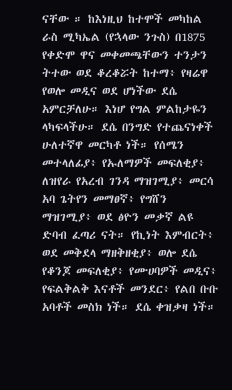ናቸው ። ከእነዚህ ከተሞች መካከል ራስ ሚካኤል (የኋላው ንጉስ) በ1875 የቀድሞ ዋና መቀመጫቸውን ተንታን ትተው ወደ ቆረቆሯት ከተማ፥ የዛሬዋ የወሎ መዲና ወደ ሆነችው ደሴ አምርቻለሁ። እነሆ የግል ምልከታዬን ላካፍላችሁ። ደሴ በንግድ የተጨናነቀች ሁለተኛዋ መርካቶ ነች። የሰሜን መተላለፊያ፥ የኡለማዎች መፍለቂያ፥ ለዝየራ የአረብ ገንዳ ማዝገሚያ፥ መርሳ አባ ጌትየን መማፀኛ፥ የግሸን ማዝገሚያ፥ ወደ ፅዮን መቃኛ ልዩ ድባብ ፈጣሪ ናት። የኪነት እምብርት፥ ወደ መቅደላ ማዘቅዘቂያ፥ ወሎ ደሴ የቆንጆ መፍለቂያ፥ የሙሀባዎች መዲና፥ የፍልቅልቅ እናቶች መንደር፥ የልበ ቡቡ አባቶች መስክ ነች። ደሴ ቀዝቃዛ ነች።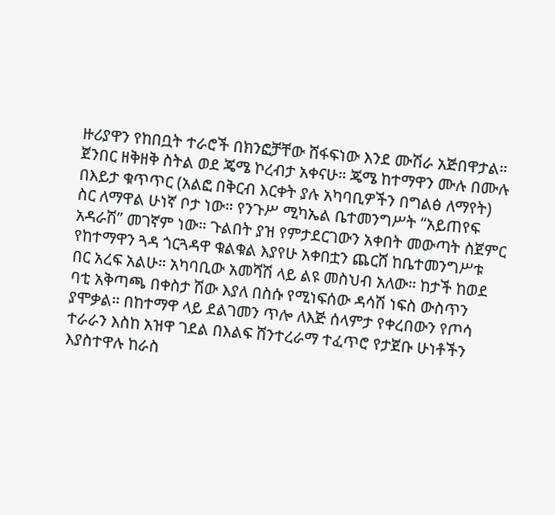ዙሪያዋን የከበቧት ተራሮች በክንፎቻቸው ሸፋፍነው እንደ ሙሽራ አጅበዋታል። ጀንበር ዘቅዘቅ ስትል ወደ ጄሜ ኮረብታ አቀናሁ። ጄሜ ከተማዋን ሙሉ በሙሉ በእይታ ቁጥጥር (አልፎ በቅርብ እርቀት ያሉ አካባቢዎችን በግልፅ ለማየት) ስር ለማዋል ሁነኛ ቦታ ነው። የንጉሥ ሚካኤል ቤተመንግሥት “አይጠየፍ አዳራሽ” መገኛም ነው። ጉልበት ያዝ የምታደርገውን አቀበት መውጣት ስጀምር የከተማዋን ጓዳ ጎርጓዳዋ ቁልቁል እያየሁ አቀበቷን ጨርሸ ከቤተመንግሥቱ በር አረፍ አልሁ። አካባቢው አመሻሽ ላይ ልዩ መስህብ አለው። ከታች ከወደ ባቲ አቅጣጫ በቀስታ ሽው እያለ በስሱ የሚነፍሰው ዳሳሽ ነፍስ ውስጥን ያሞቃል። በከተማዋ ላይ ደልገመን ጥሎ ለእጅ ሰላምታ የቀረበውን የጦሳ ተራራን እስከ አዝዋ ገደል በእልፍ ሸንተረራማ ተፈጥሮ የታጀቡ ሁነቶችን እያስተዋሉ ከራስ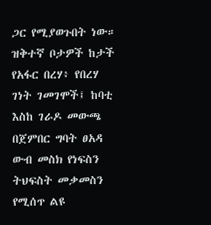ጋር የሚያወጉበት ነው። ዝቅተኛ ቦታዎች ከታች የአፋር በረሃ፥ የበረሃ ገነት ገመገሞች፤ ከባቲ እስከ ገራዶ መውጫ በጀምበር ግባት ፀአዳ ውብ መስክ የነፍስን ትህፍስት መቃመስን የሚሰጥ ልዩ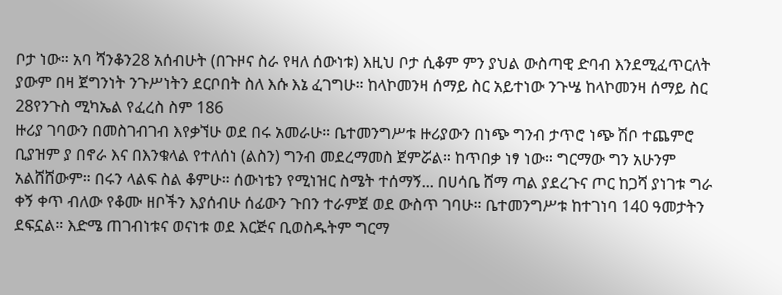ቦታ ነው። አባ ሻንቆን28 አሰብሁት (በጉዞና ስራ የዛለ ሰውነቱ) እዚህ ቦታ ሲቆም ምን ያህል ውስጣዊ ድባብ እንደሚፈጥርለት ያውም በዛ ጀግንነት ንጉሥነትን ደርቦበት ስለ እሱ እኔ ፈገግሁ። ከላኮመንዛ ሰማይ ስር አይተነው ንጉሤ ከላኮመንዛ ሰማይ ስር 28የንጉስ ሚካኤል የፈረስ ስም 186
ዙሪያ ገባውን በመስገብገብ እየቃኘሁ ወደ በሩ አመራሁ። ቤተመንግሥቱ ዙሪያውን በነጭ ግንብ ታጥሮ ነጭ ሽቦ ተጨምሮ ቢያዝም ያ በኖራ እና በእንቁላል የተለሰነ (ልስን) ግንብ መደረማመስ ጀምሯል። ከጥበቃ ነፃ ነው። ግርማው ግን አሁንም አልሸሸውም። በሩን ላልፍ ስል ቆምሁ። ሰውነቴን የሚነዝር ስሜት ተሰማኝ... በሀሳቤ ሸማ ጣል ያደረጉና ጦር ከጋሻ ያነገቱ ግራ ቀኝ ቀጥ ብለው የቆሙ ዘቦችን እያሰብሁ ሰፊውን ጉበን ተራምጀ ወደ ውስጥ ገባሁ። ቤተመንግሥቱ ከተገነባ 140 ዓመታትን ደፍኗል። እድሜ ጠገብነቱና ወናነቱ ወደ እርጅና ቢወስዱትም ግርማ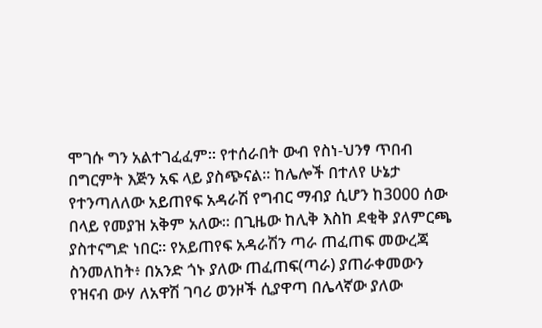ሞገሱ ግን አልተገፈፈም። የተሰራበት ውብ የስነ-ህንፃ ጥበብ በግርምት እጅን አፍ ላይ ያስጭናል። ከሌሎች በተለየ ሁኔታ የተንጣለለው አይጠየፍ አዳራሽ የግብር ማብያ ሲሆን ከ3000 ሰው በላይ የመያዝ አቅም አለው። በጊዜው ከሊቅ እስከ ደቂቅ ያለምርጫ ያስተናግድ ነበር። የአይጠየፍ አዳራሽን ጣራ ጠፈጠፍ መውረጃ ስንመለከት፥ በአንድ ጎኑ ያለው ጠፈጠፍ(ጣራ) ያጠራቀመውን የዝናብ ውሃ ለአዋሽ ገባሪ ወንዞች ሲያዋጣ በሌላኛው ያለው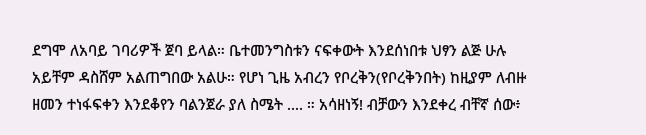ደግሞ ለአባይ ገባሪዎች ጀባ ይላል። ቤተመንግስቱን ናፍቀውት እንደሰነበቱ ህፃን ልጅ ሁሉ አይቸም ዳስሸም አልጠግበው አልሁ። የሆነ ጊዜ አብረን የቦረቅን(የቦረቅንበት) ከዚያም ለብዙ ዘመን ተነፋፍቀን እንደቆየን ባልንጀራ ያለ ስሜት .... ። አሳዘነኝ! ብቻውን እንደቀረ ብቸኛ ሰው፥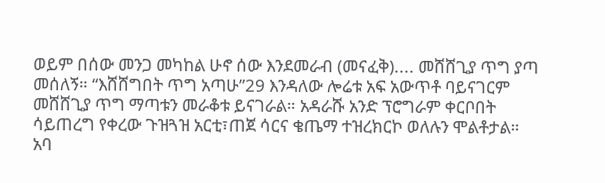ወይም በሰው መንጋ መካከል ሁኖ ሰው እንደመራብ (መናፈቅ).... መሸሸጊያ ጥግ ያጣ መሰለኝ። “እሸሸግበት ጥግ አጣሁ”29 እንዳለው ሎሬቱ አፍ አውጥቶ ባይናገርም መሸሸጊያ ጥግ ማጣቱን መራቆቱ ይናገራል። አዳራሹ አንድ ፕሮግራም ቀርቦበት ሳይጠረግ የቀረው ጉዝጓዝ አርቲ፣ጠጀ ሳርና ቄጤማ ተዝረክርኮ ወለሉን ሞልቶታል። አባ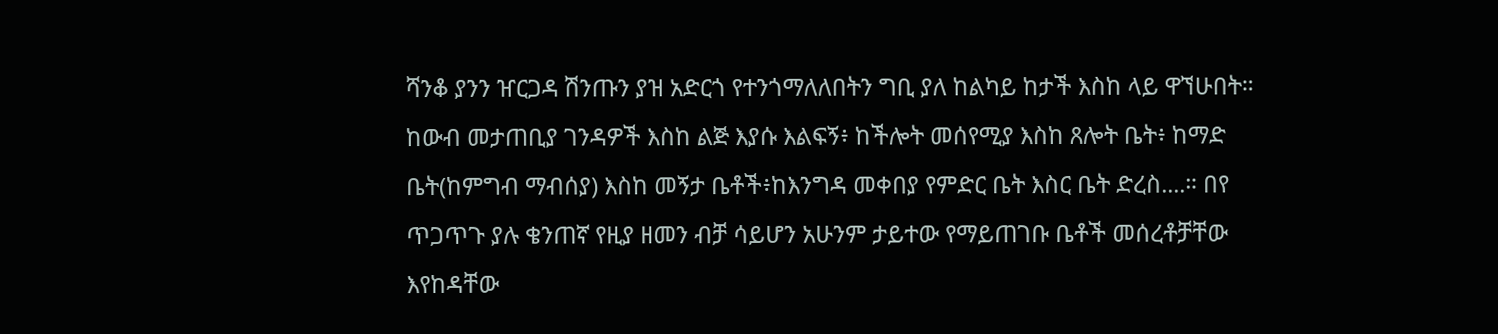ሻንቆ ያንን ዠርጋዳ ሽንጡን ያዝ አድርጎ የተንጎማለለበትን ግቢ ያለ ከልካይ ከታች እስከ ላይ ዋኘሁበት። ከውብ መታጠቢያ ገንዳዎች እስከ ልጅ እያሱ እልፍኝ፥ ከችሎት መሰየሚያ እስከ ጸሎት ቤት፥ ከማድ ቤት(ከምግብ ማብሰያ) እስከ መኝታ ቤቶች፥ከእንግዳ መቀበያ የምድር ቤት እስር ቤት ድረስ....። በየ ጥጋጥጉ ያሉ ቄንጠኛ የዚያ ዘመን ብቻ ሳይሆን አሁንም ታይተው የማይጠገቡ ቤቶች መሰረቶቻቸው እየከዳቸው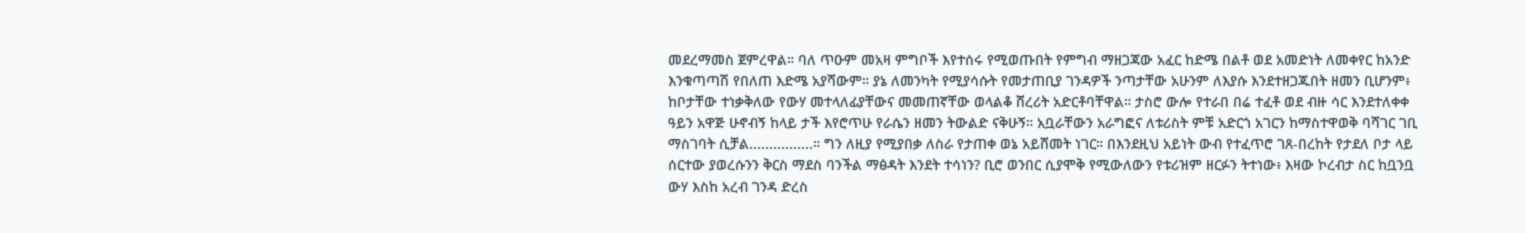መደረማመስ ጀምረዋል። ባለ ጥዑም መአዛ ምግቦች እየተሰሩ የሚወጡበት የምግብ ማዘጋጃው አፈር ከድሜ በልቶ ወደ አመድነት ለመቀየር ከአንድ እንቁጣጣሽ የበለጠ እድሜ አያሻውም። ያኔ ለመንካት የሚያሳሱት የመታጠቢያ ገንዳዎች ንጣታቸው አሁንም ለእያሱ እንደተዘጋጁበት ዘመን ቢሆንም፥ ከቦታቸው ተነቃቅለው የውሃ መተላለፊያቸውና መመጠኛቸው ወላልቆ ሸረሪት አድርቶባቸዋል። ታስሮ ውሎ የተራበ በሬ ተፈቶ ወደ ብዙ ሳር እንደተለቀቀ ዓይን አዋጅ ሁኖብኝ ከላይ ታች እየሮጥሁ የራሴን ዘመን ትውልድ ናቅሁኝ። አቧራቸውን አራግፎና ለቱሪስት ምቹ አድርጎ አገርን ከማስተዋወቅ ባሻገር ገቢ ማስገባት ሲቻል................። ግን ለዚያ የሚያበቃ ለስራ የታጠቀ ወኔ አይሸመት ነገር። በእንደዚህ አይነት ውብ የተፈጥሮ ገጸ-በረከት የታደለ ቦታ ላይ ሰርተው ያወረሱንን ቅርስ ማደስ ባንችል ማፅዳት እንደት ተሳነን? ቢሮ ወንበር ሲያሞቅ የሚውለውን የቱሪዝም ዘርፉን ትተነው፥ እዛው ኮረብታ ስር ከቧንቧ ውሃ እስከ አረብ ገንዳ ድረስ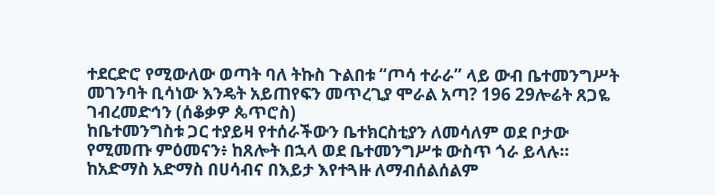ተደርድሮ የሚውለው ወጣት ባለ ትኩስ ጉልበቱ “ጦሳ ተራራ” ላይ ውብ ቤተመንግሥት መገንባት ቢሳነው እንዴት አይጠየፍን መጥረጊያ ሞራል አጣ? 196 29ሎሬት ጸጋዬ ገብረመድኅን (ሰቆቃዎ ጴጥሮስ)
ከቤተመንግስቱ ጋር ተያይዛ የተሰራችውን ቤተክርስቲያን ለመሳለም ወደ ቦታው የሚመጡ ምዕመናን፥ ከጸሎት በኋላ ወደ ቤተመንግሥቱ ውስጥ ጎራ ይላሉ። ከአድማስ አድማስ በሀሳብና በእይታ እየተጓዙ ለማብሰልሰልም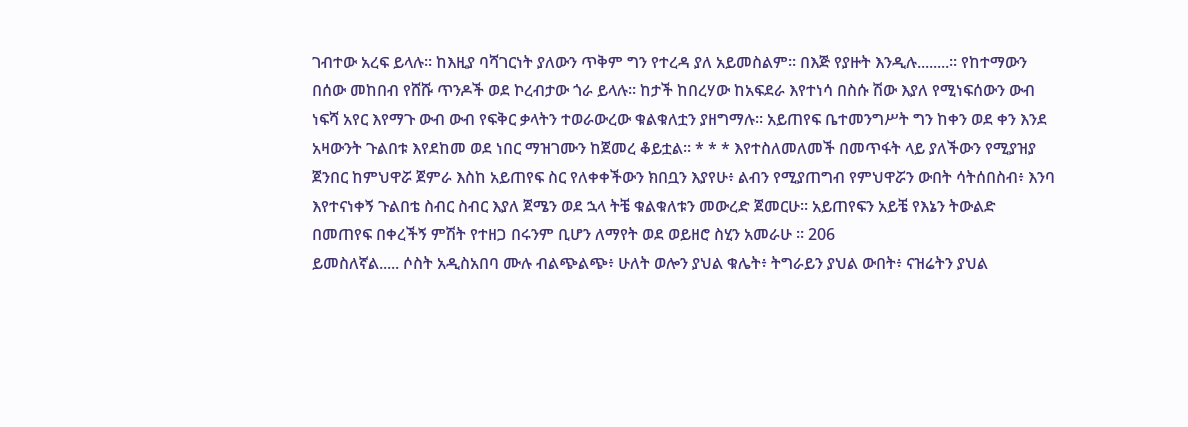ገብተው አረፍ ይላሉ። ከእዚያ ባሻገርነት ያለውን ጥቅም ግን የተረዳ ያለ አይመስልም። በእጅ የያዙት እንዲሉ........። የከተማውን በሰው መከበብ የሸሹ ጥንዶች ወደ ኮረብታው ጎራ ይላሉ። ከታች ከበረሃው ከአፍደራ እየተነሳ በስሱ ሽው እያለ የሚነፍሰውን ውብ ነፍሻ አየር እየማጉ ውብ ውብ የፍቅር ቃላትን ተወራውረው ቁልቁለቷን ያዘግማሉ። አይጠየፍ ቤተመንግሥት ግን ከቀን ወደ ቀን እንደ አዛውንት ጉልበቱ እየደከመ ወደ ነበር ማዝገሙን ከጀመረ ቆይቷል። * * * እየተስለመለመች በመጥፋት ላይ ያለችውን የሚያዝያ ጀንበር ከምህዋሯ ጀምራ እስከ አይጠየፍ ስር የለቀቀችውን ክበቧን እያየሁ፥ ልብን የሚያጠግብ የምህዋሯን ውበት ሳትሰበስብ፥ እንባ እየተናነቀኝ ጉልበቴ ስብር ስብር እያለ ጀሜን ወደ ኋላ ትቼ ቁልቁለቱን መውረድ ጀመርሁ። አይጠየፍን አይቼ የእኔን ትውልድ በመጠየፍ በቀረችኝ ምሽት የተዘጋ በሩንም ቢሆን ለማየት ወደ ወይዘሮ ስሂን አመራሁ ። 206
ይመስለኛል..... ሶስት አዲስአበባ ሙሉ ብልጭልጭ፥ ሁለት ወሎን ያህል ቁሌት፥ ትግራይን ያህል ውበት፥ ናዝሬትን ያህል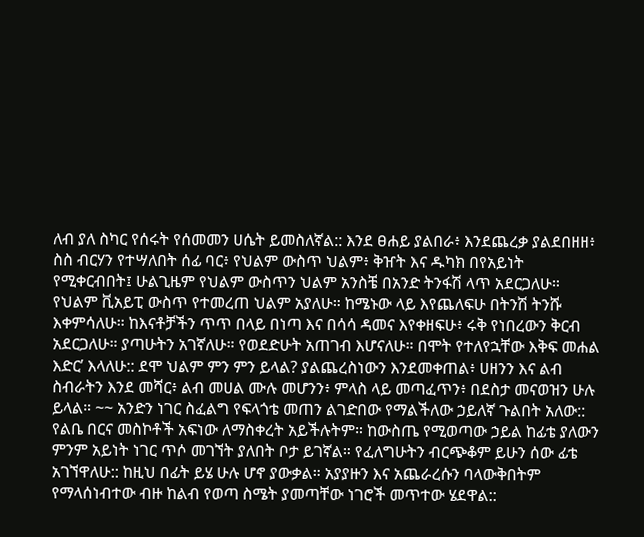ለብ ያለ ስካር የሰሩት የሰመመን ሀሴት ይመስለኛል:: እንደ ፀሐይ ያልበራ፥ እንደጨረቃ ያልደበዘዘ፥ ስስ ብርሃን የተሣለበት ሰፊ ባር፥ የህልም ውስጥ ህልም፥ ቅዠት እና ዱካክ በየአይነት የሚቀርብበት፤ ሁልጊዜም የህልም ውስጥን ህልም አንስቼ በአንድ ትንፋሽ ላጥ አደርጋለሁ። የህልም ቪአይፒ ውስጥ የተመረጠ ህልም አያለሁ። ከሜኑው ላይ እየጨለፍሁ በትንሽ ትንሹ እቀምሳለሁ። ከእናቶቻችን ጥጥ በላይ በነጣ እና በሳሳ ዳመና እየቀዘፍሁ፥ ሩቅ የነበረውን ቅርብ አደርጋለሁ። ያጣሁትን አገኛለሁ። የወደድሁት አጠገብ እሆናለሁ። በሞት የተለየኋቸው እቅፍ መሐል እድር’ እላለሁ:: ደሞ ህልም ምን ምን ይላል? ያልጨረስነውን እንደመቀጠል፥ ሀዘንን እና ልብ ስብራትን እንደ መሻር፥ ልብ መሀል ሙሉ መሆንን፥ ምላስ ላይ መጣፈጥን፥ በደስታ መናወዝን ሁሉ ይላል። ~~ አንድን ነገር ስፈልግ የፍላጎቴ መጠን ልገድበው የማልችለው ኃይለኛ ጉልበት አለው:: የልቤ በርና መስኮቶች አፍነው ለማስቀረት አይችሉትም። ከውስጤ የሚወጣው ኃይል ከፊቴ ያለውን ምንም አይነት ነገር ጥሶ መገኘት ያለበት ቦታ ይገኛል። የፈለግሁትን ብርጭቆም ይሁን ሰው ፊቴ አገኘዋለሁ:: ከዚህ በፊት ይሄ ሁሉ ሆኖ ያውቃል። አያያዙን እና አጨራረሱን ባላውቅበትም የማላሰነብተው ብዙ ከልብ የወጣ ስሜት ያመጣቸው ነገሮች መጥተው ሄደዋል::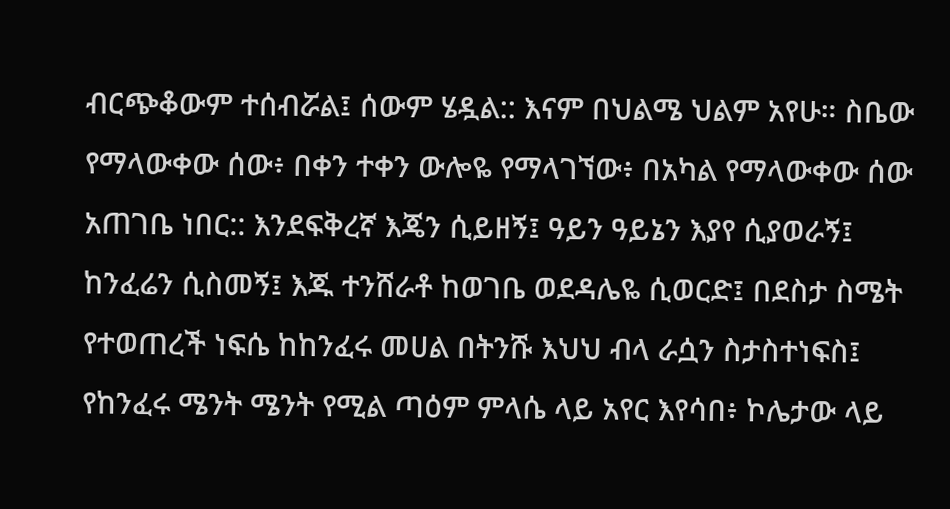ብርጭቆውም ተሰብሯል፤ ሰውም ሄዷል:: እናም በህልሜ ህልም አየሁ። ስቤው የማላውቀው ሰው፥ በቀን ተቀን ውሎዬ የማላገኘው፥ በአካል የማላውቀው ሰው አጠገቤ ነበር:: እንደፍቅረኛ እጄን ሲይዘኝ፤ ዓይን ዓይኔን እያየ ሲያወራኝ፤ ከንፈሬን ሲስመኝ፤ እጁ ተንሸራቶ ከወገቤ ወደዳሌዬ ሲወርድ፤ በደስታ ስሜት የተወጠረች ነፍሴ ከከንፈሩ መሀል በትንሹ እህህ ብላ ራሷን ስታስተነፍስ፤ የከንፈሩ ሜንት ሜንት የሚል ጣዕም ምላሴ ላይ አየር እየሳበ፥ ኮሌታው ላይ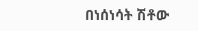በነሰነሳት ሽቶው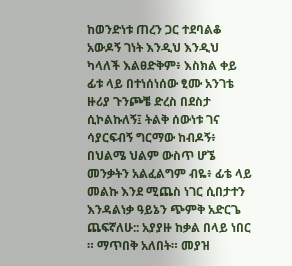ከወንድነቱ ጠረን ጋር ተደባልቆ አውዶኝ ገነት እንዲህ እንዲህ ካላለች እልፀድቅም፥ እስክል ቀይ ፊቱ ላይ በተነሰነሰው ፂሙ አንገቴ ዙሪያ ጉንጮቼ ድረስ በደስታ ሲኮልኩለኝ፤ ትልቅ ሰውነቱ ገና ሳያርፍብኝ ግርማው ከብዶኝ፥ በህልሜ ህልም ውስጥ ሆኜ መንቃትን አልፈልግም ብዬ፥ ፊቴ ላይ መልኩ እንደ ሚጨስ ነገር ሲበታተን እንዳልነቃ ዓይኔን ጭምቅ አድርጌ ጨፍኛለሁ:: አያያዙ ከቃል በላይ ነበር ። ማጥበቅ አለበት። መያዝ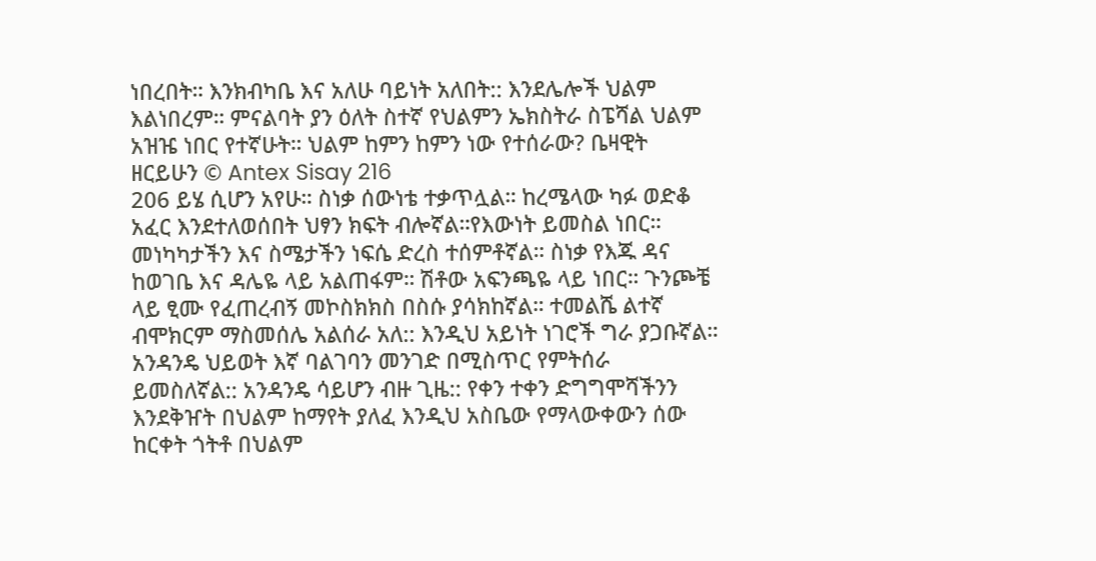ነበረበት። እንክብካቤ እና አለሁ ባይነት አለበት:: እንደሌሎች ህልም እልነበረም። ምናልባት ያን ዕለት ስተኛ የህልምን ኤክስትራ ስፔሻል ህልም አዝዤ ነበር የተኛሁት። ህልም ከምን ከምን ነው የተሰራው? ቤዛዊት ዘርይሁን © Antex Sisay 216
206 ይሄ ሲሆን አየሁ። ስነቃ ሰውነቴ ተቃጥሏል። ከረሜላው ካፉ ወድቆ አፈር እንደተለወሰበት ህፃን ክፍት ብሎኛል።የእውነት ይመስል ነበር። መነካካታችን እና ስሜታችን ነፍሴ ድረስ ተሰምቶኛል። ስነቃ የእጁ ዳና ከወገቤ እና ዳሌዬ ላይ አልጠፋም። ሽቶው አፍንጫዬ ላይ ነበር። ጉንጮቼ ላይ ፂሙ የፈጠረብኝ መኮስክክስ በስሱ ያሳክከኛል። ተመልሼ ልተኛ ብሞክርም ማስመሰሌ አልሰራ አለ:: እንዲህ አይነት ነገሮች ግራ ያጋቡኛል። አንዳንዴ ህይወት እኛ ባልገባን መንገድ በሚስጥር የምትሰራ ይመስለኛል:: አንዳንዴ ሳይሆን ብዙ ጊዜ:: የቀን ተቀን ድግግሞሻችንን እንደቅዠት በህልም ከማየት ያለፈ እንዲህ አስቤው የማላውቀውን ሰው ከርቀት ጎትቶ በህልም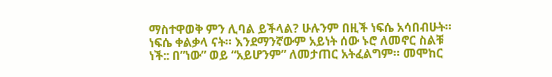ማስተዋወቅ ምን ሊባል ይችላል? ሁሉንም በዚች ነፍሴ አሳበብሁት። ነፍሴ ቀልቃላ ናት። እንደማንኛውም አይነት ሰው ኑሮ ለመኖር ስልቹ ነች:: በ”ነው” ወይ “አይሆንም” ለመታጠር አትፈልግም። መሞከር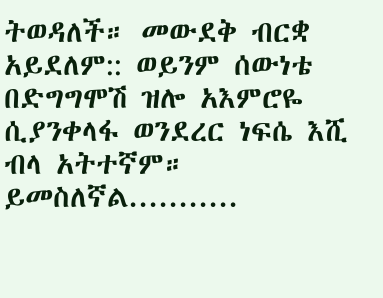ትወዳለች። መውደቅ ብርቋ አይደለም:: ወይንም ሰውነቴ በድግግሞሽ ዝሎ አእምሮዬ ሲያንቀላፋ ወንደረር ነፍሴ እሺ ብላ አትተኛም። ይመስለኛል...........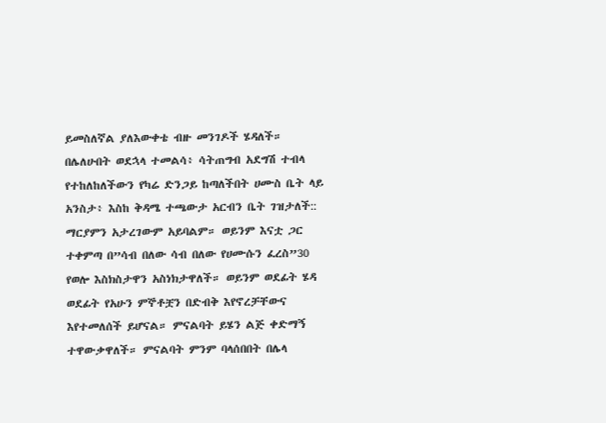ይመስለኛል ያለእውቀቴ ብዙ መንገዶች ሄዳለች። በሌለሁበት ወደኋላ ተመልሳ፥ ሳትጠግብ አደግሽ ተብላ የተከለከለችውን የካሬ ድንጋይ ከጣለችበት ሀሙስ ቤት ላይ አንስታ፥ እስከ ቅዳሜ ተጫውታ አርብን ቤት ገዝታለች:: ማርያምን አታረገውም አይባልም። ወይንም እናቷ ጋር ተቀምጣ በ”ሳብ በለው ሳብ በለው የሀሙሱን ፈረስ”30 የወሎ እስክስታዋን አስነክታዋለች። ወይንም ወደፊት ሄዳ ወደፊት የአሁን ምኞቶቿን በድብቅ እየኖረቻቸውና እየተመለሰች ይሆናል። ምናልባት ይሄን ልጅ ቀድማኝ ተዋውቃዋለች። ምናልባት ምንም ባላሰበበት በሌላ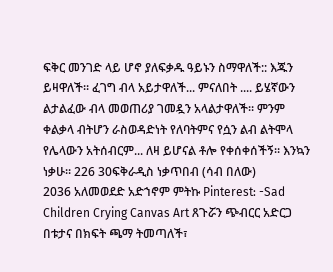ፍቅር መንገድ ላይ ሆኖ ያለፍቃዱ ዓይኑን ስማዋለች:: እጁን ይዛዋለች። ፈገግ ብላ አይታዋለች... ምናለበት .... ይሄኛውን ልታልፈው ብላ መወጠሪያ ገመዷን አላልታዋለች። ምንም ቀልቃላ ብትሆን ራስወዳድነት የለባትምና የሷን ልብ ልትሞላ የሌላውን አትሰብርም... ለዛ ይሆናል ቶሎ የቀሰቀሰችኝ። እንኳን ነቃሁ። 226 30ፍቅራዲስ ነቃጥበብ (ሳብ በለው)
2036 አለመወደድ አድኀኖም ምትኩ Pinterest: -Sad Children Crying Canvas Art ጸጉሯን ጭብርር አድርጋ በቱታና በክፍት ጫማ ትመጣለች፣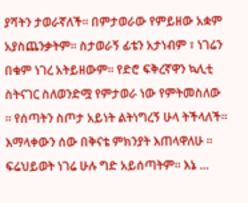ያሻትን ታወራኛለች። በምታወራው የምይዘው አቋም አያስጨንቃትም። ስታወራኝ ፊቴን አታነብም ፣ ነገሬን በቁም ነገረ አትይዘውም። የድሮ ፍቅረኛዋን ኳሊቲ ስትናገር ስለወንድሟ የምታወራ ነው የምትመስለው ። የሰጣትን ስጦታ አይነት ልትነግረኝ ሁላ ትችላለች። እማላቀውን ሰው በቅናቴ ምክንያት እጠላዋለሁ ። ፍሬህይወት ነገሬ ሁሉ ግድ አይሰጣትም። እኔ ...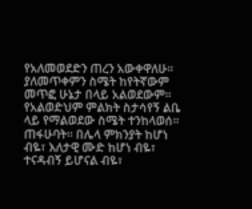የአለመወደድን ጠረን አውቀዋለሁ። ያለመጥቀምን ስሜት ከየትኛውም መጥፎ ሁኔታ በላይ አልወደውም። የአልወድህም ምልክት ስታሳየኝ ልቤ ላይ የማልወደው ስሜት ተንከላወሰ። ጠፋሁባት። በሌላ ምክንያት ከሆነ ብዬ፣ እለታዊ ሙድ ከሆነ ብዬ፣ ተናዳብኝ ይሆናል ብዬ፣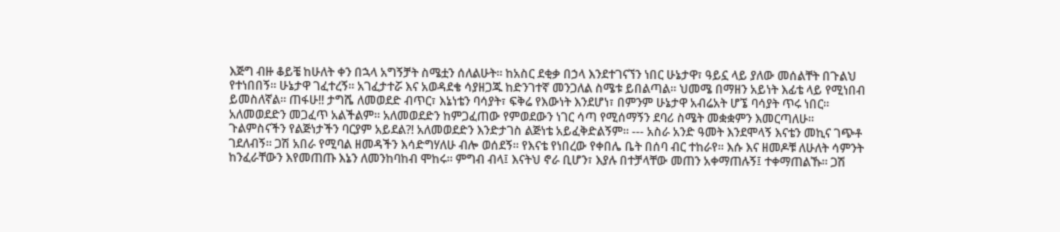እጅግ ብዙ ቆይቼ ከሁለት ቀን በኋላ አግኝቻት ስሜቷን ሰለልሁት። ከአስር ደቂቃ በኃላ እንደተገናኘን ነበር ሁኔታዋ፣ ዓይኗ ላይ ያለው መሰልቸት በጉልህ የተነበበኝ። ሁኔታዋ ገፈተረኝ። አገፈታተሯ እና አወዳደቄ ሳያዘጋጁ ከድንገተኛ መንጋለል ስሜቱ ይበልጣል። ህመሜ በማዘን አይነት እፊቴ ላይ የሚነበብ ይመስለኛል። ጠፋሁ!! ታግሼ ለመወደድ ብጥር፣ እኔነቴን ባሳያት፣ ፍቅሬ የእውነት እንደሆነ፣ በምንም ሁኔታዋ አብሬአት ሆኜ ባሳያት ጥሩ ነበር። አለመወደድን መጋፈጥ አልችልም። አለመወደድን ከምጋፈጠው የምወደውን ነገር ሳጣ የሚሰማኝን ደባሪ ስሜት መቋቋምን እመርጣለሁ። ጉልምስናችን የልጅነታችን ባርያም አይደል?! አለመወደድን እንድታገስ ልጅነቴ አይፈቅድልኝም። --- አስራ አንድ ዓመት እንደሞላኝ እናቴን መኪና ገጭቶ ገደለብኝ። ጋሽ አበራ የሚባል ዘመዳችን እሳድግሃለሁ ብሎ ወሰደኝ። የእናቴ የነበረው የቀበሌ ቤት በሰባ ብር ተከራየ። እሱ እና ዘመዶቹ ለሁለት ሳምንት ከንፈራቸውን እየመጠጡ እኔን ለመንከባከብ ሞከሩ። ምግብ ብላ፤ እናትህ ኖራ ቢሆን፣ እያሉ በተቻላቸው መጠን አቀማጠሉኝ፤ ተቀማጠልኹ። ጋሽ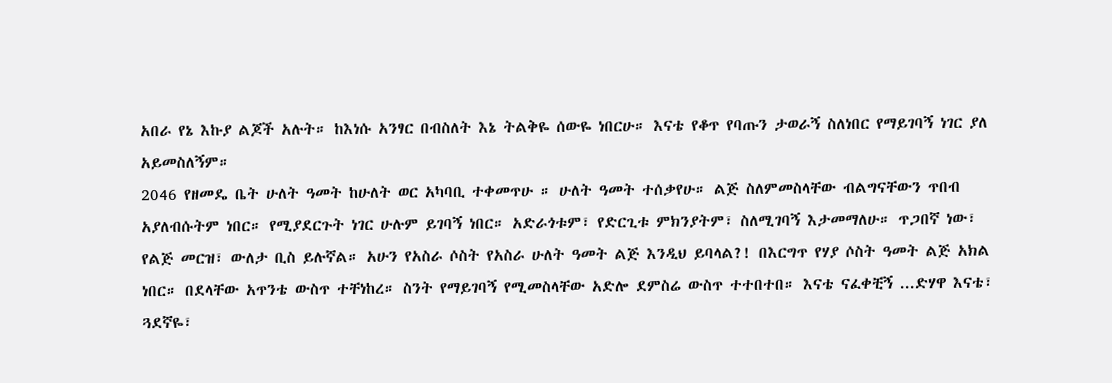አበራ የኔ እኩያ ልጆች አሉት። ከእነሱ አንፃር በብስለት እኔ ትልቅዬ ሰውዬ ነበርሁ። እናቴ የቆጥ የባጡን ታወራኝ ስለነበር የማይገባኝ ነገር ያለ አይመስለኝም።
2046 የዘመዴ ቤት ሁለት ዓመት ከሁለት ወር አካባቢ ተቀመጥሁ ። ሁለት ዓመት ተሰቃየሁ። ልጅ ስለምመስላቸው ብልግናቸውን ጥበብ አያለብሱትም ነበር። የሚያደርጉት ነገር ሁሉም ይገባኝ ነበር። አድራጎቱም፣ የድርጊቱ ምክንያትም፣ ስለሚገባኝ እታመማለሁ። ጥጋበኛ ነው፣ የልጅ መርዝ፣ ውለታ ቢስ ይሉኛል። አሁን የአስራ ሶስት የአስራ ሁለት ዓመት ልጅ እንዲህ ይባላል?! በእርግጥ የሃያ ሶስት ዓመት ልጅ አክል ነበር። በደላቸው አጥንቴ ውስጥ ተቸነከረ። ስንት የማይገባኝ የሚመስላቸው አድሎ ደምስሬ ውስጥ ተተበተበ። እናቴ ናፈቀቺኝ ...ድሃዋ እናቴ፣ ጓደኛዬ፣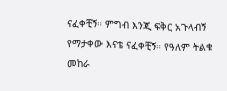ናፈቀቺኝ። ምግብ እንጂ ፍቅር አጉላብኝ የማታቀው እናቴ ናፈቀቺኝ። የዓለም ትልቁ መከራ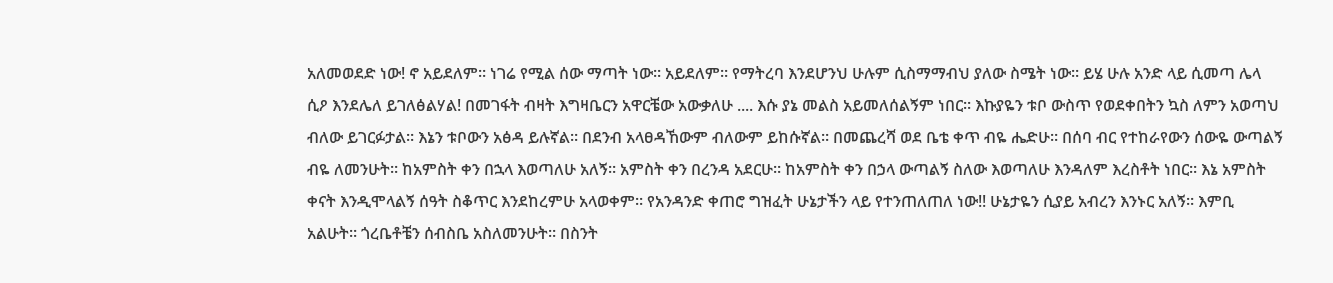አለመወደድ ነው! ኖ አይደለም። ነገሬ የሚል ሰው ማጣት ነው። አይደለም። የማትረባ እንደሆንህ ሁሉም ሲስማማብህ ያለው ስሜት ነው። ይሄ ሁሉ አንድ ላይ ሲመጣ ሌላ ሲዖ እንደሌለ ይገለፅልሃል! በመገፋት ብዛት እግዛቤርን አዋርቼው አውቃለሁ .... እሱ ያኔ መልስ አይመለሰልኝም ነበር። እኩያዬን ቱቦ ውስጥ የወደቀበትን ኳስ ለምን አወጣህ ብለው ይገርፉታል። እኔን ቱቦውን አፅዳ ይሉኛል። በደንብ አላፀዳኸውም ብለውም ይከሱኛል። በመጨረሻ ወደ ቤቴ ቀጥ ብዬ ሔድሁ። በሰባ ብር የተከራየውን ሰውዬ ውጣልኝ ብዬ ለመንሁት። ከአምስት ቀን በኋላ እወጣለሁ አለኝ። አምስት ቀን በረንዳ አደርሁ። ከአምስት ቀን በኃላ ውጣልኝ ስለው እወጣለሁ እንዳለም እረስቶት ነበር። እኔ አምስት ቀናት እንዲሞላልኝ ሰዓት ስቆጥር እንደከረምሁ አላወቀም። የአንዳንድ ቀጠሮ ግዝፈት ሁኔታችን ላይ የተንጠለጠለ ነው!! ሁኔታዬን ሲያይ አብረን እንኑር አለኝ። እምቢ አልሁት። ጎረቤቶቼን ሰብስቤ አስለመንሁት። በስንት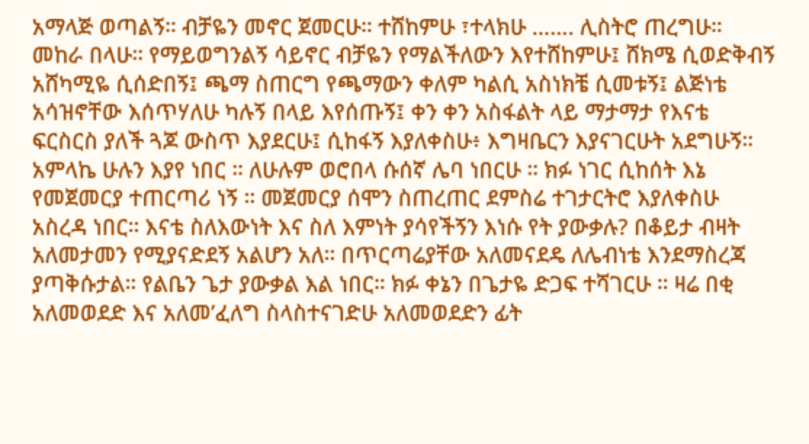አማላጅ ወጣልኝ። ብቻዬን መኖር ጀመርሁ። ተሸከምሁ ፣ተላክሁ ……. ሊስትሮ ጠረግሁ። መከራ በላሁ። የማይወግንልኝ ሳይኖር ብቻዬን የማልችለውን እየተሸከምሁ፤ ሸክሜ ሲወድቅብኝ አሸካሚዬ ሲሰድበኝ፤ ጫማ ስጠርግ የጫማውን ቀለም ካልሲ አስነክቼ ሲመቱኝ፤ ልጅነቴ አሳዝኖቸው እሰጥሃለሁ ካሉኝ በላይ እየሰጡኝ፤ ቀን ቀን አስፋልት ላይ ማታማታ የእናቴ ፍርስርስ ያለች ጓጆ ውስጥ እያደርሁ፤ ሲከፋኝ እያለቀስሁ፥ እግዛቤርን እያናገርሁት አደግሁኝ። አምላኬ ሁሉን እያየ ነበር ። ለሁሉም ወሮበላ ሱሰኛ ሌባ ነበርሁ ። ክፉ ነገር ሲከሰት እኔ የመጀመርያ ተጠርጣሪ ነኝ ። መጀመርያ ሰሞን ስጠረጠር ደምስሬ ተገታርትሮ እያለቀስሁ አስረዳ ነበር። እናቴ ስለእውነት እና ስለ እምነት ያሳየችኝን እነሱ የት ያውቃሉ? በቆይታ ብዛት አለመታመን የሚያናድደኝ አልሆን አለ። በጥርጣሬያቸው አለመናደዴ ለሌብነቴ እንደማስረጃ ያጣቅሱታል። የልቤን ጌታ ያውቃል እል ነበር። ክፉ ቀኔን በጌታዬ ድጋፍ ተሻገርሁ ። ዛሬ በቂ አለመወደድ እና አለመ’ፈለግ ስላስተናገድሁ አለመወደድን ፊት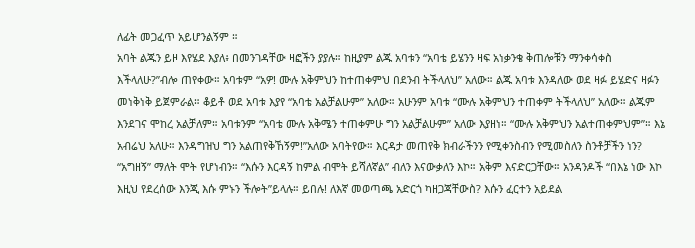ለፊት መጋፈጥ አይሆንልኝም ።
አባት ልጁን ይዞ እየሄደ እያለ፥ በመንገዳቸው ዛፎችን ያያሉ። ከዚያም ልጁ አባቱን “አባቴ ይሄንን ዛፍ አነቃንቄ ቅጠሎቹን ማንቀሳቀስ እችላለሁ?”ብሎ ጠየቀው። አባቱም “አዎ! ሙሉ አቅምህን ከተጠቀምህ በደንብ ትችላለህ” አለው። ልጁ አባቱ እንዳለው ወደ ዛፉ ይሄድና ዛፉን መነቅነቅ ይጀምራል። ቆይቶ ወደ አባቱ እያየ “አባቴ አልቻልሁም” አለው። አሁንም አባቱ “ሙሉ አቅምህን ተጠቀም ትችላለህ” አለው። ልጁም እንደገና ሞከረ አልቻለም። አባቱንም “አባቴ ሙሉ አቅሜን ተጠቀምሁ ግን አልቻልሁም” አለው እያዘነ። “ሙሉ አቅምህን አልተጠቀምህም”። እኔ አብሬህ አለሁ። እንዳግዝህ ግን አልጠየቅኸኝም!”አለው አባትየው። እርዳታ መጠየቅ ክብራችንን የሚቀንስብን የሚመስለን ስንቶቻችን ነን? “አግዘኝ” ማለት ሞት የሆነብን። “እሱን እርዳኝ ከምል ብሞት ይሻለኛል” ብለን እናውቃለን እኮ። አቅም እናድርጋቸው። አንዳንዶች “በእኔ ነው እኮ እዚህ የደረሰው እንጂ እሱ ምኑን ችሎት”ይላሉ። ይበሉ! ለእኛ መወጣጫ አድርጎ ካዘጋጃቸውስ? እሱን ፈርተን አይደል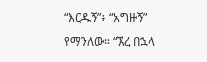“እርዱኝ”፥ “አግዙኝ” የማንለው። “ኧረ በኋላ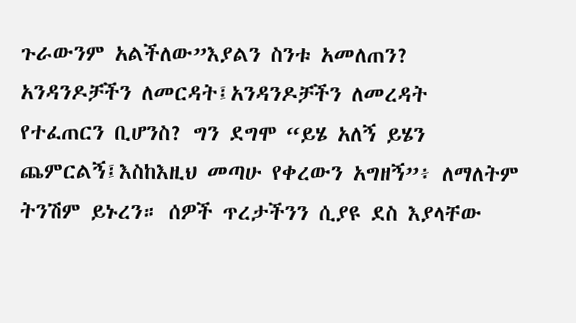ጉራውንም አልችለው”እያልን ስንቱ አመለጠን? አንዳንዶቻችን ለመርዳት፤አንዳንዶቻችን ለመረዳት የተፈጠርን ቢሆንስ? ግን ደግሞ “ይሄ አለኝ ይሄን ጨምርልኝ፤እስከእዚህ መጣሁ የቀረውን አግዘኝ”፥ ለማለትም ትንሽም ይኑረን። ሰዎች ጥረታችንን ሲያዩ ደስ እያላቸው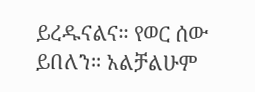ይረዱናልና። የወር ሰው ይበለን። አልቻልሁም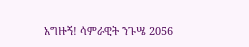አግዙኝ! ሳምራዊት ንጉሤ 2056